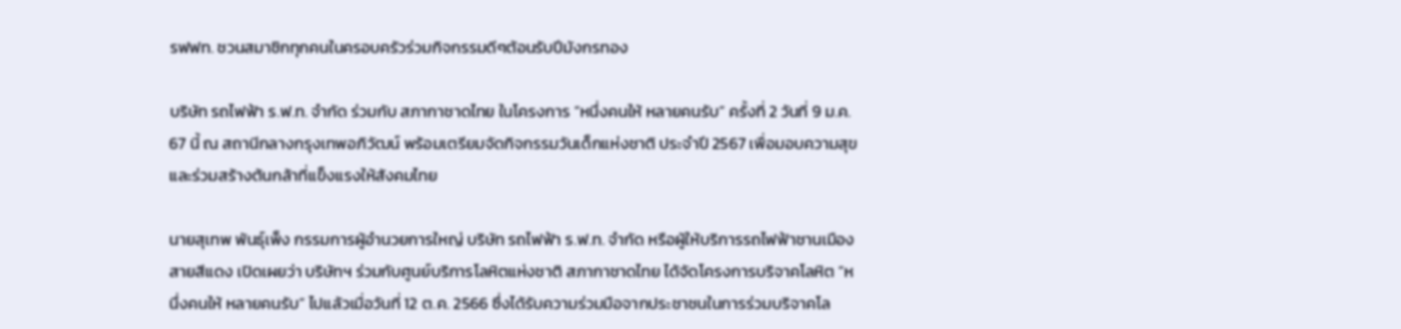รฟฟท. ชวนสมาชิกทุกคนในครอบครัวร่วมกิจกรรมดีๆต้อนรับปีมังกรทอง

บริษัท รถไฟฟ้า ร.ฟ.ท. จำกัด ร่วมกับ สภากาชาดไทย ในโครงการ “หนึ่งคนให้ หลายคนรับ” ครั้งที่ 2 วันที่ 9 ม.ค. 67 นี้ ณ สถานีกลางกรุงเทพอภิวัฒน์ พร้อมเตรียมจัดกิจกรรมวันเด็กแห่งชาติ ประจำปี 2567 เพื่อมอบความสุขและร่วมสร้างต้นกล้าที่แข็งแรงให้สังคมไทย

นายสุเทพ พันธุ์เพ็ง กรรมการผู้อำนวยการใหญ่ บริษัท รถไฟฟ้า ร.ฟ.ท. จำกัด หรือผู้ให้บริการรถไฟฟ้าชานเมืองสายสีแดง เปิดเผยว่า บริษัทฯ ร่วมกับศูนย์บริการโลหิตแห่งชาติ สภากาชาดไทย ได้จัดโครงการบริจาคโลหิต “หนึ่งคนให้ หลายคนรับ” ไปแล้วเมื่อวันที่ 12 ต.ค. 2566 ซึ่งได้รับความร่วมมือจากประชาชนในการร่วมบริจาคโล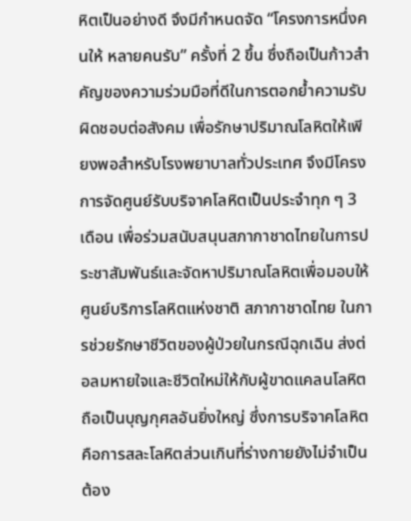หิตเป็นอย่างดี จึงมีกำหนดจัด “โครงการหนึ่งคนให้ หลายคนรับ” ครั้งที่ 2 ขึ้น ซึ่งถือเป็นก้าวสำคัญของความร่วมมือที่ดีในการตอกย้ำความรับผิดชอบต่อสังคม เพื่อรักษาปริมาณโลหิตให้เพียงพอสำหรับโรงพยาบาลทั่วประเทศ จึงมีโครงการจัดศูนย์รับบริจาคโลหิตเป็นประจำทุก ๆ 3 เดือน เพื่อร่วมสนับสนุนสภากาชาดไทยในการประชาสัมพันธ์และจัดหาปริมาณโลหิตเพื่อมอบให้ศูนย์บริการโลหิตแห่งชาติ สภากาชาดไทย ในการช่วยรักษาชีวิตของผู้ป่วยในกรณีฉุกเฉิน ส่งต่อลมหายใจและชีวิตใหม่ให้กับผู้ขาดแคลนโลหิต ถือเป็นบุญกุศลอันยิ่งใหญ่ ซึ่งการบริจาคโลหิต คือการสละโลหิตส่วนเกินที่ร่างกายยังไม่จำเป็นต้อง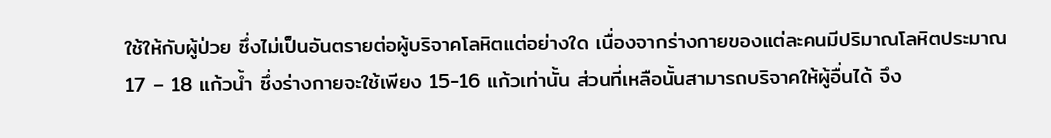ใช้ให้กับผู้ป่วย ซึ่งไม่เป็นอันตรายต่อผู้บริจาคโลหิตแต่อย่างใด เนื่องจากร่างกายของแต่ละคนมีปริมาณโลหิตประมาณ 17 – 18 แก้วน้ำ ซึ่งร่างกายจะใช้เพียง 15-16 แก้วเท่านั้น ส่วนที่เหลือนั้นสามารถบริจาคให้ผู้อื่นได้ จึง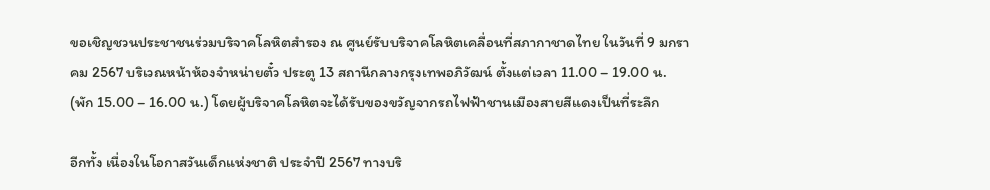ขอเชิญชวนประชาชนร่วมบริจาคโลหิตสำรอง ณ ศูนย์รับบริจาคโลหิตเคลื่อนที่สภากาชาดไทย ในวันที่ 9 มกราคม 2567 บริเวณหน้าห้องจำหน่ายตั๋ว ประตู 13 สถานีกลางกรุงเทพอภิวัฒน์ ตั้งแต่เวลา 11.00 – 19.00 น. (พัก 15.00 – 16.00 น.) โดยผู้บริจาคโลหิตจะได้รับของขวัญจากรถไฟฟ้าชานเมืองสายสีแดงเป็นที่ระลึก

อีกทั้ง เนื่องในโอกาสวันเด็กแห่งชาติ ประจำปี 2567 ทางบริ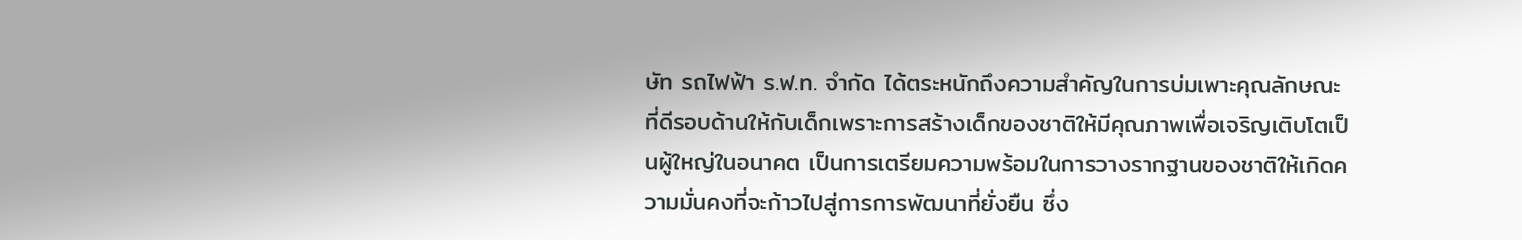ษัท รถไฟฟ้า ร.ฟ.ท. จำกัด ได้ตระหนักถึงความสำคัญในการบ่มเพาะคุณลักษณะที่ดีรอบด้านให้กับเด็กเพราะการสร้างเด็กของชาติให้มีคุณภาพเพื่อเจริญเติบโตเป็นผู้ใหญ่ในอนาคต เป็นการเตรียมความพร้อมในการวางรากฐานของชาติให้เกิดความมั่นคงที่จะก้าวไปสู่การการพัฒนาที่ยั่งยืน ซึ่ง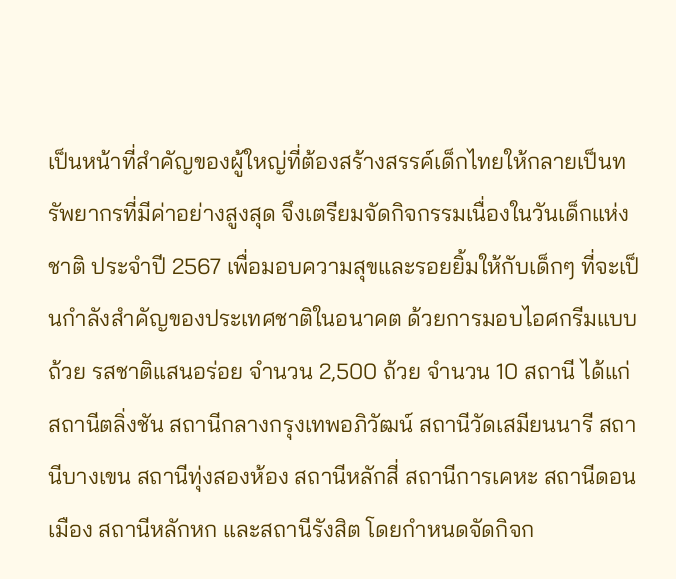เป็นหน้าที่สำคัญของผู้ใหญ่ที่ต้องสร้างสรรค์เด็กไทยให้กลายเป็นทรัพยากรที่มีค่าอย่างสูงสุด จึงเตรียมจัดกิจกรรมเนื่องในวันเด็กแห่งชาติ ประจำปี 2567 เพื่อมอบความสุขและรอยยิ้มให้กับเด็กๆ ที่จะเป็นกำลังสำคัญของประเทศชาติในอนาคต ด้วยการมอบไอศกรีมแบบถ้วย รสชาติแสนอร่อย จำนวน 2,500 ถ้วย จำนวน 10 สถานี ได้แก่ สถานีตลิ่งชัน สถานีกลางกรุงเทพอภิวัฒน์ สถานีวัดเสมียนนารี สถานีบางเขน สถานีทุ่งสองห้อง สถานีหลักสี่ สถานีการเคหะ สถานีดอนเมือง สถานีหลักหก และสถานีรังสิต โดยกำหนดจัดกิจก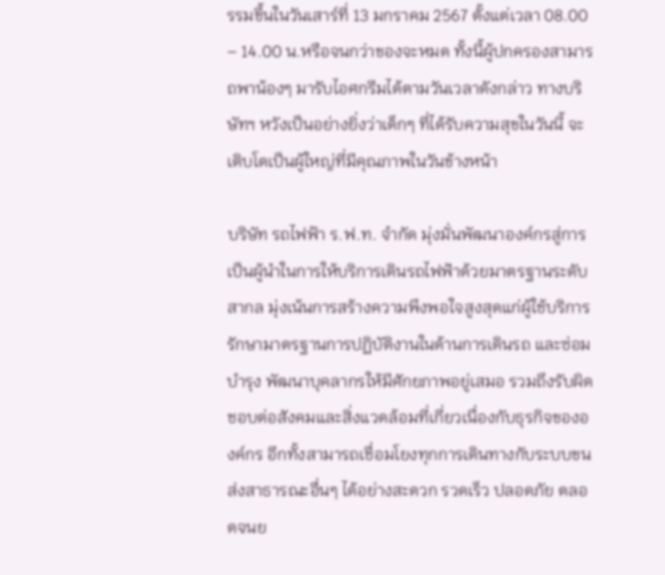รรมขึ้นในวันเสาร์ที่ 13 มกราคม 2567 ตั้งแต่เวลา 08.00 – 14.00 น.หรือจนกว่าของจะหมด ทั้งนี้ผู้ปกครองสามารถพาน้องๆ มารับไอศกรีมได้ตามวันเวลาดังกล่าว ทางบริษัทฯ หวังเป็นอย่างยิ่งว่าเด็กๆ ที่ได้รับความสุขในวันนี้ จะเติบโตเป็นผู้ใหญ่ที่มีคุณภาพในวันข้างหน้า

บริษัท รถไฟฟ้า ร.ฟ.ท. จำกัด มุ่งมั่นพัฒนาองค์กรสู่การเป็นผู้นำในการให้บริการเดินรถไฟฟ้าด้วยมาตรฐานระดับสากล มุ่งเน้นการสร้างความพึงพอใจสูงสุดแก่ผู้ใช้บริการ รักษามาตรฐานการปฏิบัติงานในด้านการเดินรถ และซ่อมบำรุง พัฒนาบุคลากรให้มีศักยภาพอยู่เสมอ รวมถึงรับผิดชอบต่อสังคมและสิ่งแวดล้อมที่เกี่ยวเนื่องกับธุรกิจขององค์กร อีกทั้งสามารถเชื่อมโยงทุกการเดินทางกับระบบขนส่งสาธารณะอื่นๆ ได้อย่างสะดวก รวดเร็ว ปลอดภัย ตลอดจนย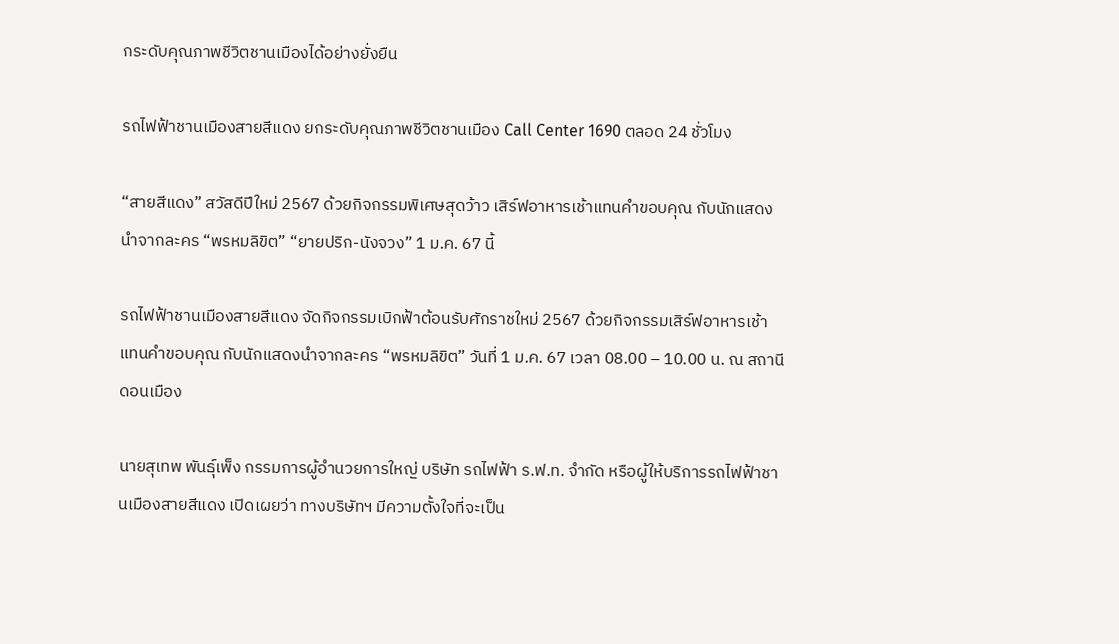กระดับคุณภาพชีวิตชานเมืองได้อย่างยั่งยืน

รถไฟฟ้าชานเมืองสายสีแดง ยกระดับคุณภาพชีวิตชานเมือง Call Center 1690 ตลอด 24 ชั่วโมง

“สายสีแดง” สวัสดีปีใหม่ 2567 ด้วยกิจกรรมพิเศษสุดว้าว เสิร์ฟอาหารเช้าแทนคำขอบคุณ กับนักแสดงนำจากละคร “พรหมลิขิต” “ยายปริก-นังจวง” 1 ม.ค. 67 นี้

รถไฟฟ้าชานเมืองสายสีแดง จัดกิจกรรมเบิกฟ้าต้อนรับศักราชใหม่ 2567 ด้วยกิจกรรมเสิร์ฟอาหารเช้าแทนคำขอบคุณ กับนักแสดงนำจากละคร “พรหมลิขิต” วันที่ 1 ม.ค. 67 เวลา 08.00 – 10.00 น. ณ สถานีดอนเมือง

นายสุเทพ พันธุ์เพ็ง กรรมการผู้อำนวยการใหญ่ บริษัท รถไฟฟ้า ร.ฟ.ท. จำกัด หรือผู้ให้บริการรถไฟฟ้าชานเมืองสายสีแดง เปิดเผยว่า ทางบริษัทฯ มีความตั้งใจที่จะเป็น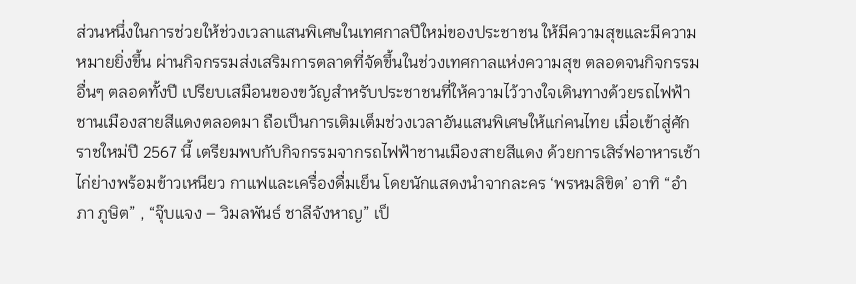ส่วนหนึ่งในการช่วยให้ช่วงเวลาแสนพิเศษในเทศกาลปีใหม่ของประชาชน ให้มีความสุขและมีความหมายยิ่งขึ้น ผ่านกิจกรรมส่งเสริมการตลาดที่จัดขึ้นในช่วงเทศกาลแห่งความสุข ตลอดจนกิจกรรมอื่นๆ ตลอดทั้งปี เปรียบเสมือนของขวัญสำหรับประชาชนที่ให้ความไว้วางใจเดินทางด้วยรถไฟฟ้าชานเมืองสายสีแดงตลอดมา ถือเป็นการเติมเต็มช่วงเวลาอันแสนพิเศษให้แก่คนไทย เมื่อเข้าสู่ศักราชใหม่ปี 2567 นี้ เตรียมพบกับกิจกรรมจากรถไฟฟ้าชานเมืองสายสีแดง ด้วยการเสิร์ฟอาหารเช้า ไก่ย่างพร้อมข้าวเหนียว กาแฟและเครื่องดื่มเย็น โดยนักแสดงนำจากละคร ‘พรหมลิขิต’ อาทิ “อำภา ภูษิต” , “จุ๊บแจง – วิมลพันธ์ ชาลีจังหาญ” เป็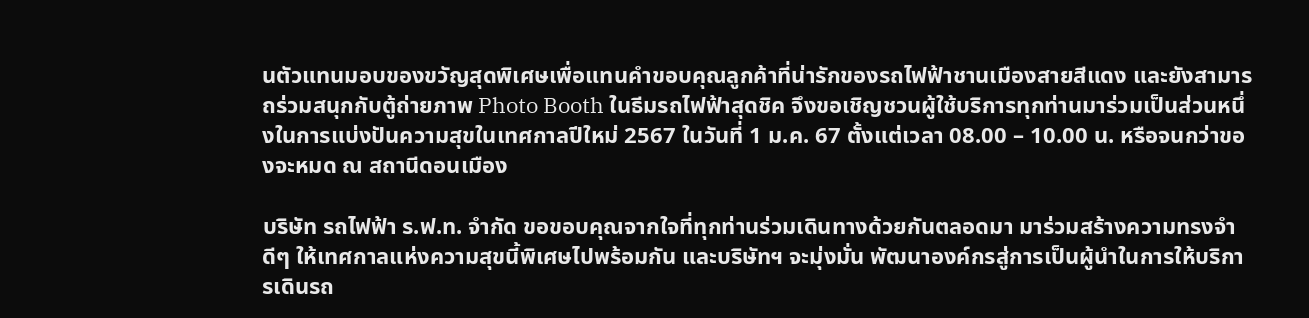นตัวแทนมอบของขวัญสุดพิเศษเพื่อแทนคำขอบคุณลูกค้าที่น่ารักของรถไฟฟ้าชานเมืองสายสีแดง และยังสามารถร่วมสนุกกับตู้ถ่ายภาพ Photo Booth ในธีมรถไฟฟ้าสุดชิค จึงขอเชิญชวนผู้ใช้บริการทุกท่านมาร่วมเป็นส่วนหนึ่งในการแบ่งปันความสุขในเทศกาลปีใหม่ 2567 ในวันที่ 1 ม.ค. 67 ตั้งแต่เวลา 08.00 – 10.00 น. หรือจนกว่าของจะหมด ณ สถานีดอนเมือง

บริษัท รถไฟฟ้า ร.ฟ.ท. จำกัด ขอขอบคุณจากใจที่ทุกท่านร่วมเดินทางด้วยกันตลอดมา มาร่วมสร้างความทรงจำดีๆ ให้เทศกาลแห่งความสุขนี้พิเศษไปพร้อมกัน และบริษัทฯ จะมุ่งมั่น พัฒนาองค์กรสู่การเป็นผู้นำในการให้บริการเดินรถ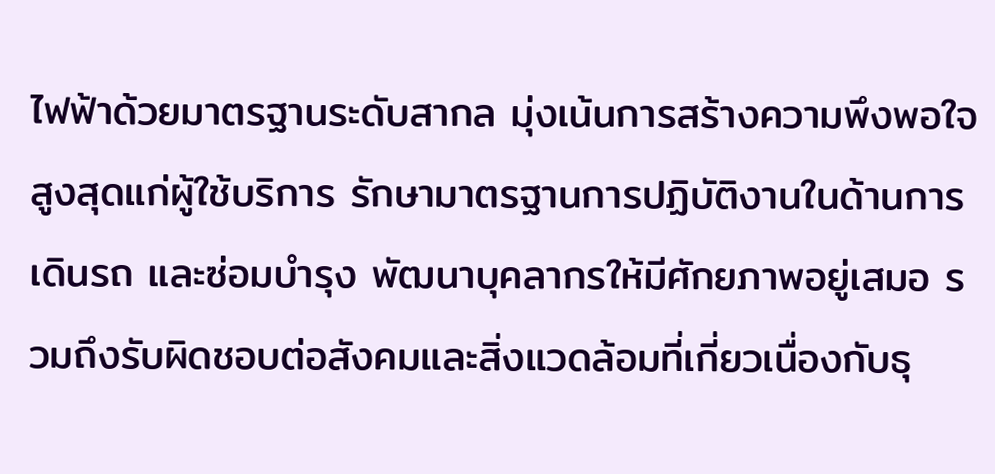ไฟฟ้าด้วยมาตรฐานระดับสากล มุ่งเน้นการสร้างความพึงพอใจสูงสุดแก่ผู้ใช้บริการ รักษามาตรฐานการปฏิบัติงานในด้านการเดินรถ และซ่อมบำรุง พัฒนาบุคลากรให้มีศักยภาพอยู่เสมอ รวมถึงรับผิดชอบต่อสังคมและสิ่งแวดล้อมที่เกี่ยวเนื่องกับธุ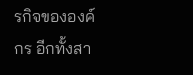รกิจขององค์กร อีกทั้งสา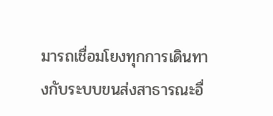มารถเชื่อมโยงทุกการเดินทางกับระบบขนส่งสาธารณะอื่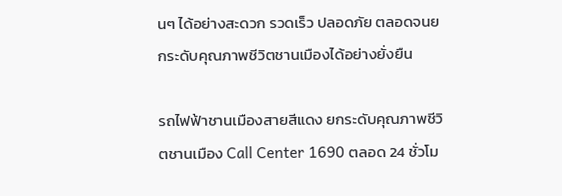นๆ ได้อย่างสะดวก รวดเร็ว ปลอดภัย ตลอดจนยกระดับคุณภาพชีวิตชานเมืองได้อย่างยั่งยืน

รถไฟฟ้าชานเมืองสายสีแดง ยกระดับคุณภาพชีวิตชานเมือง Call Center 1690 ตลอด 24 ชั่วโม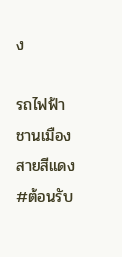ง

รถไฟฟ้าชานเมืองสายสีแดง #ต้อนรับ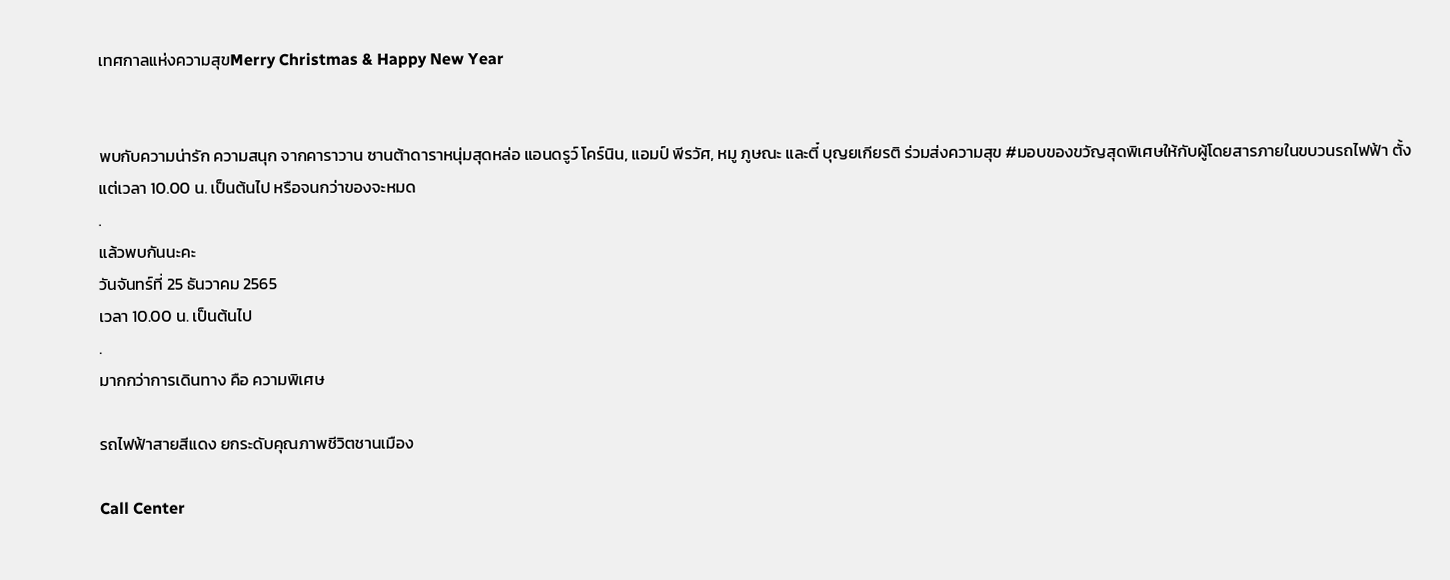เทศกาลแห่งความสุขMerry Christmas & Happy New Year


พบกับความน่ารัก ความสนุก จากคาราวาน ซานต้าดาราหนุ่มสุดหล่อ แอนดรูว์ โคร์นิน, แอมป์ พีรวัศ, หมู ภูษณะ และตี๋ บุญยเกียรติ ร่วมส่งความสุข #มอบของขวัญสุดพิเศษให้กับผู้โดยสารภายในขบวนรถไฟฟ้า ตั้งแต่เวลา 10.00 น. เป็นต้นไป หรือจนกว่าของจะหมด
.
แล้วพบกันนะคะ
วันจันทร์ที่ 25 ธันวาคม 2565
เวลา 10.00 น. เป็นต้นไป
.
มากกว่าการเดินทาง คือ ความพิเศษ

รถไฟฟ้าสายสีแดง ยกระดับคุณภาพชีวิตชานเมือง

Call Center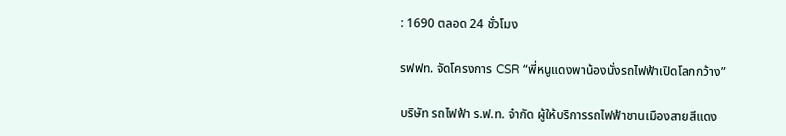: 1690 ตลอด 24 ชั่วโมง

รฟฟท. จัดโครงการ CSR “พี่หนูแดงพาน้องนั่งรถไฟฟ้าเปิดโลกกว้าง”

บริษัท รถไฟฟ้า ร.ฟ.ท. จำกัด ผู้ให้บริการรถไฟฟ้าชานเมืองสายสีแดง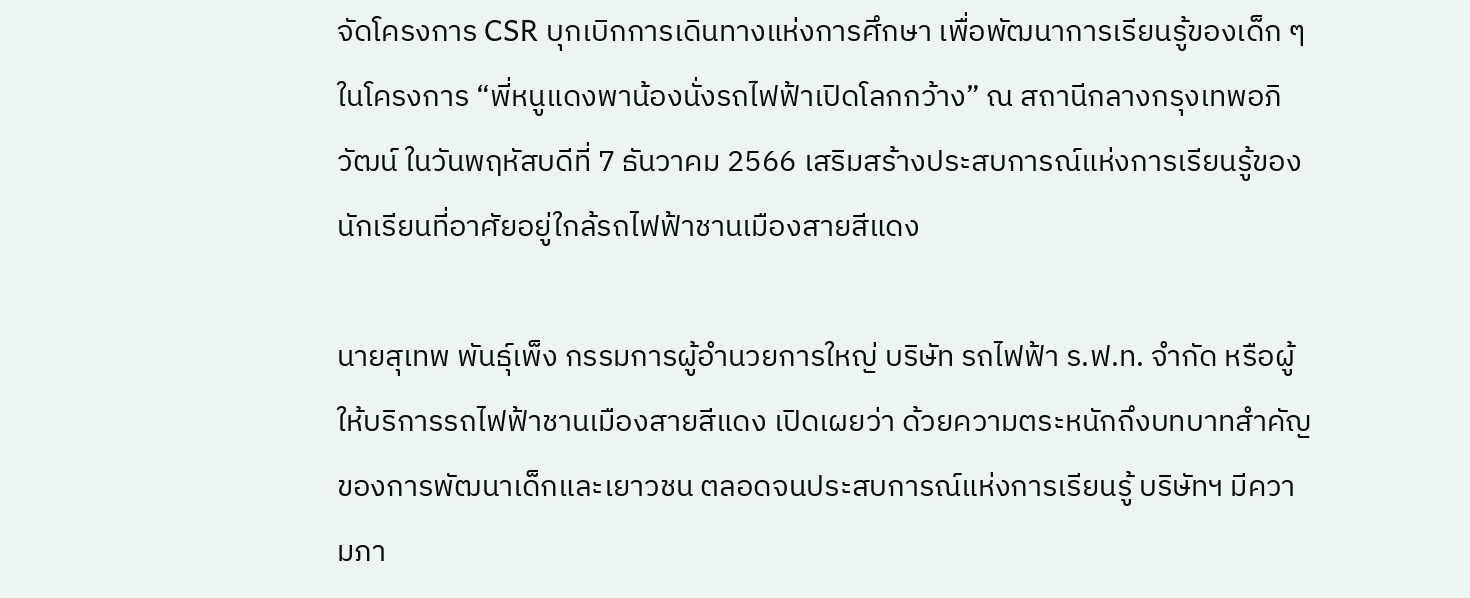จัดโครงการ CSR บุกเบิกการเดินทางแห่งการศึกษา เพื่อพัฒนาการเรียนรู้ของเด็ก ๆ ในโครงการ “พี่หนูแดงพาน้องนั่งรถไฟฟ้าเปิดโลกกว้าง” ณ สถานีกลางกรุงเทพอภิวัฒน์ ในวันพฤหัสบดีที่ 7 ธันวาคม 2566 เสริมสร้างประสบการณ์แห่งการเรียนรู้ของนักเรียนที่อาศัยอยู่ใกล้รถไฟฟ้าชานเมืองสายสีแดง

นายสุเทพ พันธุ์เพ็ง กรรมการผู้อำนวยการใหญ่ บริษัท รถไฟฟ้า ร.ฟ.ท. จำกัด หรือผู้ให้บริการรถไฟฟ้าชานเมืองสายสีแดง เปิดเผยว่า ด้วยความตระหนักถึงบทบาทสำคัญของการพัฒนาเด็กและเยาวชน ตลอดจนประสบการณ์แห่งการเรียนรู้ บริษัทฯ มีความภา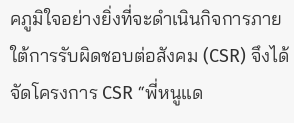คภูมิใจอย่างยิ่งที่จะดำเนินกิจการภายใต้การรับผิดชอบต่อสังคม (CSR) จึงได้จัดโครงการ CSR “พี่หนูแด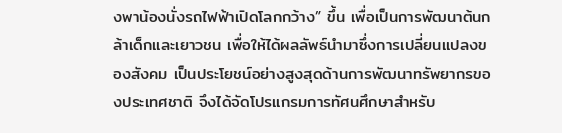งพาน้องนั่งรถไฟฟ้าเปิดโลกกว้าง” ขึ้น เพื่อเป็นการพัฒนาต้นกล้าเด็กและเยาวชน เพื่อให้ได้ผลลัพธ์นำมาซึ่งการเปลี่ยนแปลงของสังคม เป็นประโยชน์อย่างสูงสุดด้านการพัฒนาทรัพยากรของประเทศชาติ จึงได้จัดโปรแกรมการทัศนศึกษาสำหรับ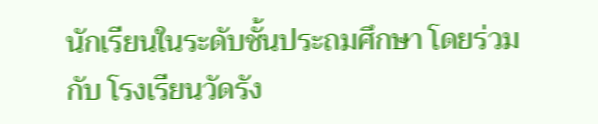นักเรียนในระดับชั้นประถมศึกษา โดยร่วมกับ โรงเรียนวัดรัง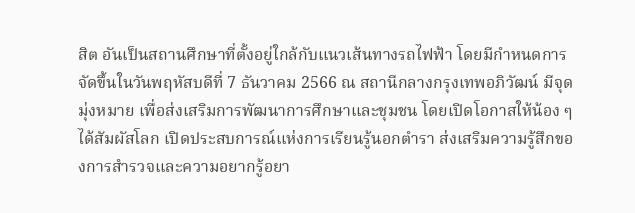สิต อันเป็นสถานศึกษาที่ตั้งอยู่ใกล้กับแนวเส้นทางรถไฟฟ้า โดยมีกำหนดการจัดขึ้นในวันพฤหัสบดีที่ 7 ธันวาคม 2566 ณ สถานีกลางกรุงเทพอภิวัฒน์ มีจุดมุ่งหมาย เพื่อส่งเสริมการพัฒนาการศึกษาและชุมชน โดยเปิดโอกาสให้น้อง ๆ ได้สัมผัสโลก เปิดประสบการณ์แห่งการเรียนรู้นอกตำรา ส่งเสริมความรู้สึกของการสำรวจและความอยากรู้อยา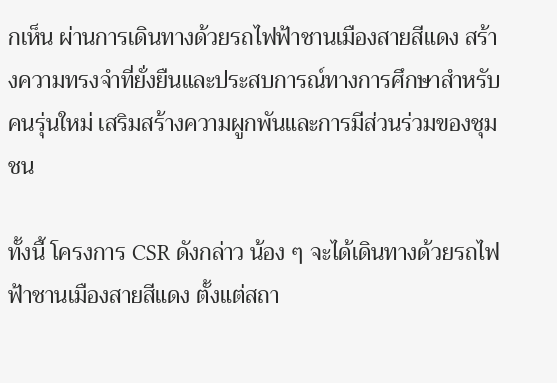กเห็น ผ่านการเดินทางด้วยรถไฟฟ้าชานเมืองสายสีแดง สร้างความทรงจำที่ยั่งยืนและประสบการณ์ทางการศึกษาสำหรับคนรุ่นใหม่ เสริมสร้างความผูกพันและการมีส่วนร่วมของชุมชน

ทั้งนี้ โครงการ CSR ดังกล่าว น้อง ๆ จะได้เดินทางด้วยรถไฟฟ้าชานเมืองสายสีแดง ตั้งแต่สถา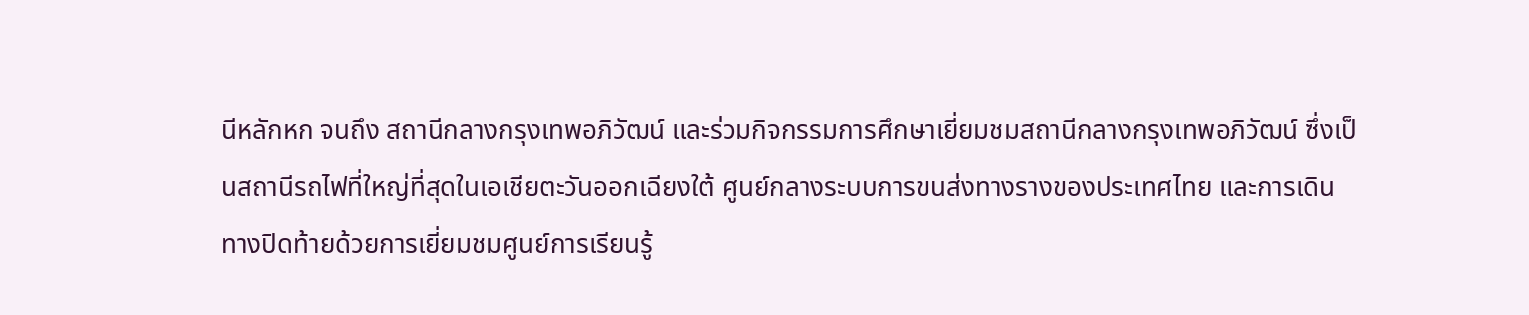นีหลักหก จนถึง สถานีกลางกรุงเทพอภิวัฒน์ และร่วมกิจกรรมการศึกษาเยี่ยมชมสถานีกลางกรุงเทพอภิวัฒน์ ซึ่งเป็นสถานีรถไฟที่ใหญ่ที่สุดในเอเชียตะวันออกเฉียงใต้ ศูนย์กลางระบบการขนส่งทางรางของประเทศไทย และการเดินทางปิดท้ายด้วยการเยี่ยมชมศูนย์การเรียนรู้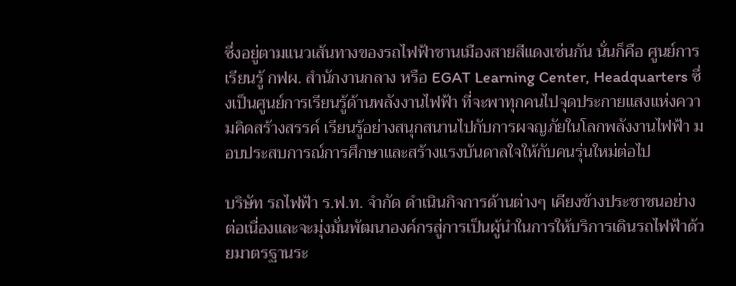ซึ่งอยู่ตามแนวเส้นทางของรถไฟฟ้าชานเมืองสายสีแดงเช่นกัน นั่นก็คือ ศูนย์การเรียนรู้ กฟผ. สำนักงานกลาง หรือ EGAT Learning Center, Headquarters ซึ่งเป็นศูนย์การเรียนรู้ด้านพลังงานไฟฟ้า ที่จะพาทุกคนไปจุดประกายแสงแห่งความคิดสร้างสรรค์ เรียนรู้อย่างสนุกสนานไปกับการผจญภัยในโลกพลังงานไฟฟ้า มอบประสบการณ์การศึกษาและสร้างแรงบันดาลใจให้กับคนรุ่นใหม่ต่อไป

บริษัท รถไฟฟ้า ร.ฟ.ท. จำกัด ดำเนินกิจการด้านต่างๆ เคียงข้างประชาชนอย่างต่อเนื่องและจะมุ่งมั่นพัฒนาองค์กรสู่การเป็นผู้นำในการให้บริการเดินรถไฟฟ้าด้วยมาตรฐานระ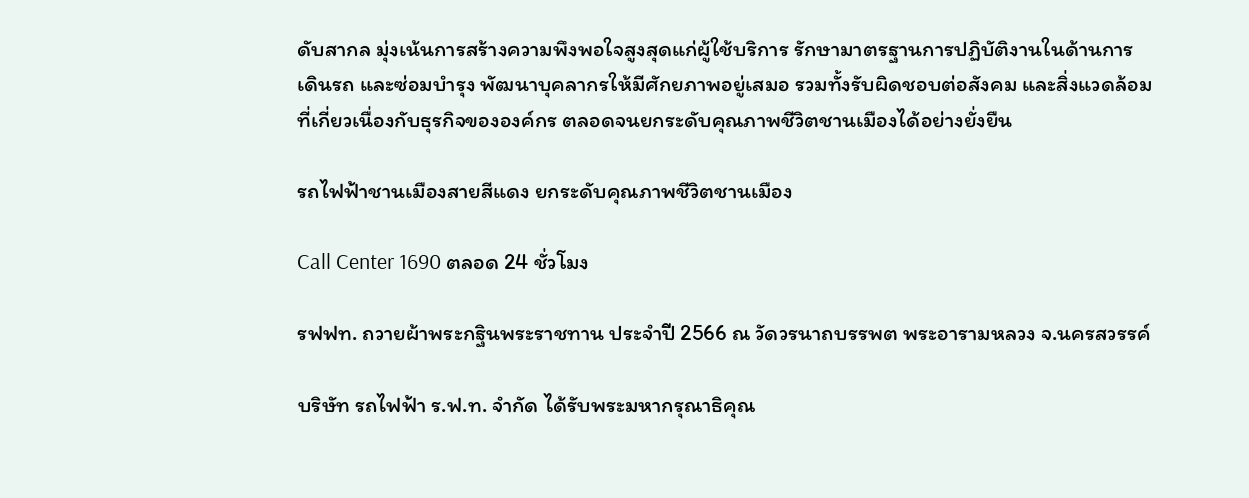ดับสากล มุ่งเน้นการสร้างความพึงพอใจสูงสุดแก่ผู้ใช้บริการ รักษามาตรฐานการปฏิบัติงานในด้านการเดินรถ และซ่อมบำรุง พัฒนาบุคลากรให้มีศักยภาพอยู่เสมอ รวมทั้งรับผิดชอบต่อสังคม และสิ่งแวดล้อมที่เกี่ยวเนื่องกับธุรกิจขององค์กร ตลอดจนยกระดับคุณภาพชีวิตชานเมืองได้อย่างยั่งยืน

รถไฟฟ้าชานเมืองสายสีแดง ยกระดับคุณภาพชีวิตชานเมือง

Call Center 1690 ตลอด 24 ชั่วโมง

รฟฟท. ถวายผ้าพระกฐินพระราชทาน ประจำปี 2566 ณ วัดวรนาถบรรพต พระอารามหลวง จ.นครสวรรค์

บริษัท รถไฟฟ้า ร.ฟ.ท. จำกัด ได้รับพระมหากรุณาธิคุณ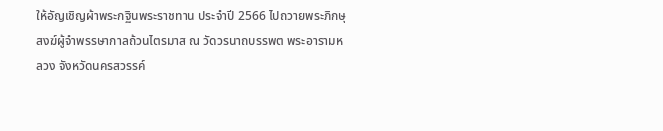ให้อัญเชิญผ้าพระกฐินพระราชทาน ประจำปี 2566 ไปถวายพระภิกษุสงฆ์ผู้จำพรรษากาลถ้วนไตรมาส ณ วัดวรนาถบรรพต พระอารามหลวง จังหวัดนครสวรรค์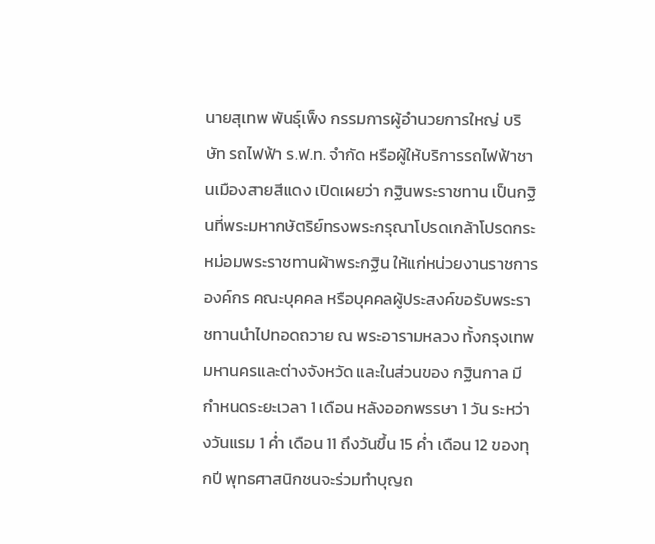นายสุเทพ พันธุ์เพ็ง กรรมการผู้อำนวยการใหญ่ บริษัท รถไฟฟ้า ร.ฟ.ท. จำกัด หรือผู้ให้บริการรถไฟฟ้าชานเมืองสายสีแดง เปิดเผยว่า กฐินพระราชทาน เป็นกฐินที่พระมหากษัตริย์ทรงพระกรุณาโปรดเกล้าโปรดกระหม่อมพระราชทานผ้าพระกฐิน ให้แก่หน่วยงานราชการ องค์กร คณะบุคคล หรือบุคคลผู้ประสงค์ขอรับพระราชทานนำไปทอดถวาย ณ พระอารามหลวง ทั้งกรุงเทพมหานครและต่างจังหวัด และในส่วนของ กฐินกาล มีกำหนดระยะเวลา 1 เดือน หลังออกพรรษา 1 วัน ระหว่างวันแรม 1 ค่ำ เดือน 11 ถึงวันขึ้น 15 ค่ำ เดือน 12 ของทุกปี พุทธศาสนิกชนจะร่วมทำบุญถ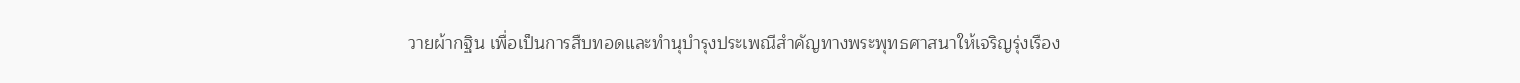วายผ้ากฐิน เพื่อเป็นการสืบทอดและทำนุบำรุงประเพณีสำคัญทางพระพุทธศาสนาให้เจริญรุ่งเรือง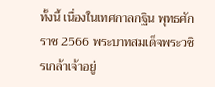ทั้งนี้ เนื่องในเทศกาลกฐิน พุทธศักราช 2566 พระบาทสมเด็จพระวชิรเกล้าเจ้าอยู่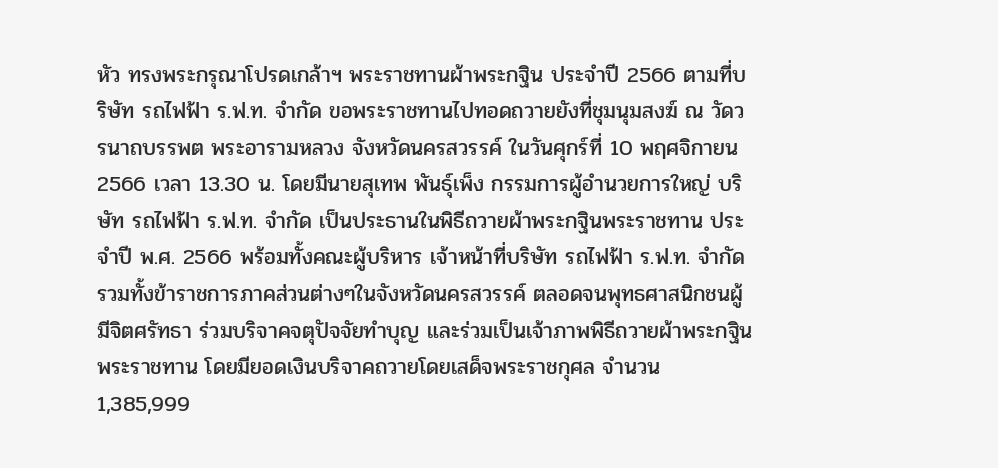หัว ทรงพระกรุณาโปรดเกล้าฯ พระราชทานผ้าพระกฐิน ประจำปี 2566 ตามที่บริษัท รถไฟฟ้า ร.ฟ.ท. จำกัด ขอพระราชทานไปทอดถวายยังที่ชุมนุมสงฆ์ ณ วัดวรนาถบรรพต พระอารามหลวง จังหวัดนครสวรรค์ ในวันศุกร์ที่ 10 พฤศจิกายน 2566 เวลา 13.30 น. โดยมีนายสุเทพ พันธุ์เพ็ง กรรมการผู้อำนวยการใหญ่ บริษัท รถไฟฟ้า ร.ฟ.ท. จำกัด เป็นประธานในพิธีถวายผ้าพระกฐินพระราชทาน ประจำปี พ.ศ. 2566 พร้อมทั้งคณะผู้บริหาร เจ้าหน้าที่บริษัท รถไฟฟ้า ร.ฟ.ท. จำกัด รวมทั้งข้าราชการภาคส่วนต่างๆในจังหวัดนครสวรรค์ ตลอดจนพุทธศาสนิกชนผู้มีจิตศรัทธา ร่วมบริจาคจตุปัจจัยทำบุญ และร่วมเป็นเจ้าภาพพิธีถวายผ้าพระกฐินพระราชทาน โดยมียอดเงินบริจาคถวายโดยเสด็จพระราชกุศล จำนวน 1,385,999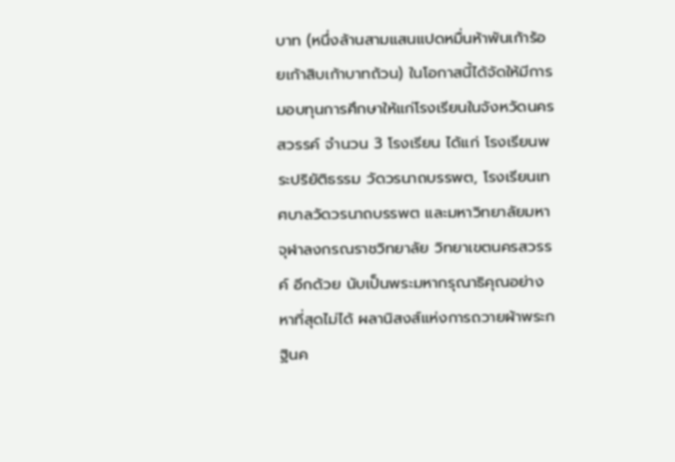บาท (หนึ่งล้านสามแสนแปดหมื่นห้าพันเก้าร้อยเก้าสิบเก้าบาทถ้วน) ในโอกาสนี้ได้จัดให้มีการมอบทุนการศึกษาให้แก่โรงเรียนในจังหวัดนครสวรรค์ จำนวน 3 โรงเรียน ได้แก่ โรงเรียนพระปริยัติธรรม วัดวรนาถบรรพต, โรงเรียนเทศบาลวัดวรนาถบรรพต และมหาวิทยาลัยมหาจุฬาลงกรณราชวิทยาลัย วิทยาเขตนครสวรรค์ อีกด้วย นับเป็นพระมหากรุณาธิคุณอย่างหาที่สุดไม่ได้ ผลานิสงส์แห่งการถวายผ้าพระกฐินค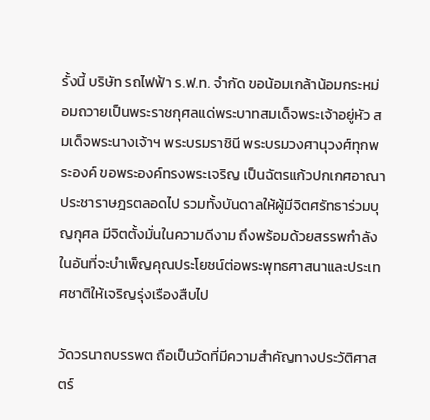รั้งนี้ บริษัท รถไฟฟ้า ร.ฟ.ท. จำกัด ขอน้อมเกล้าน้อมกระหม่อมถวายเป็นพระราชกุศลแด่พระบาทสมเด็จพระเจ้าอยู่หัว สมเด็จพระนางเจ้าฯ พระบรมราชินี พระบรมวงศานุวงศ์ทุกพระองค์ ขอพระองค์ทรงพระเจริญ เป็นฉัตรแก้วปกเกศอาณาประชาราษฎรตลอดไป รวมทั้งบันดาลให้ผู้มีจิตศรัทธาร่วมบุญกุศล มีจิตตั้งมั่นในความดีงาม ถึงพร้อมด้วยสรรพกำลังในอันที่จะบำเพ็ญคุณประโยชน์ต่อพระพุทธศาสนาและประเทศชาติให้เจริญรุ่งเรืองสืบไป

วัดวรนาถบรรพต ถือเป็นวัดที่มีความสำคัญทางประวัติศาสตร์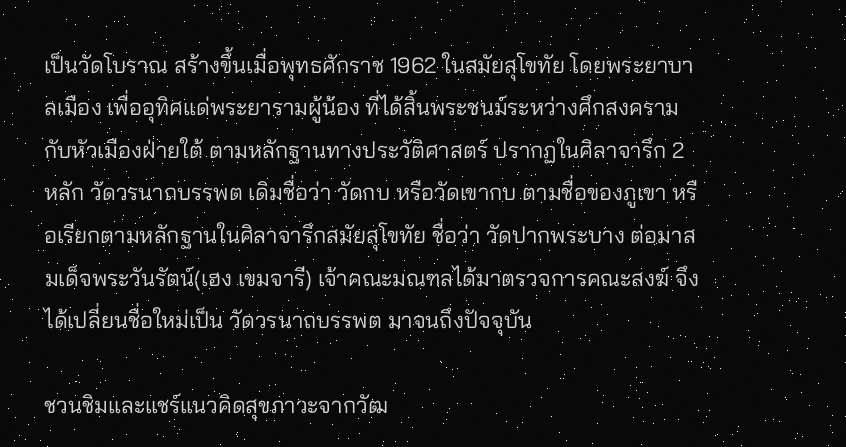เป็นวัดโบราณ สร้างขึ้นเมื่อพุทธศักราช 1962 ในสมัยสุโขทัย โดยพระยาบาลเมือง เพื่ออุทิศแด่พระยารามผู้น้อง ที่ได้สิ้นพระชนม์ระหว่างศึกสงครามกับหัวเมืองฝ่ายใต้ ตามหลักฐานทางประวัติศาสตร์ ปรากฏในศิลาจารึก 2 หลัก วัดวรนาถบรรพต เดิมชื่อว่า วัดกบ หรือวัดเขากบ ตามชื่อของภูเขา หรือเรียกตามหลักฐานในศิลาจารึกสมัยสุโขทัย ชื่อว่า วัดปากพระบาง ต่อมาสมเด็จพระวันรัตน์(เฮง เขมจารี) เจ้าคณะมณฑลได้มาตรวจการคณะสงฆ์ จึงได้เปลี่ยนชื่อใหม่เป็น วัดวรนาถบรรพต มาจนถึงปัจจุบัน

ชวนชิมและแชร์แนวคิดสุขภาวะจากวัฒ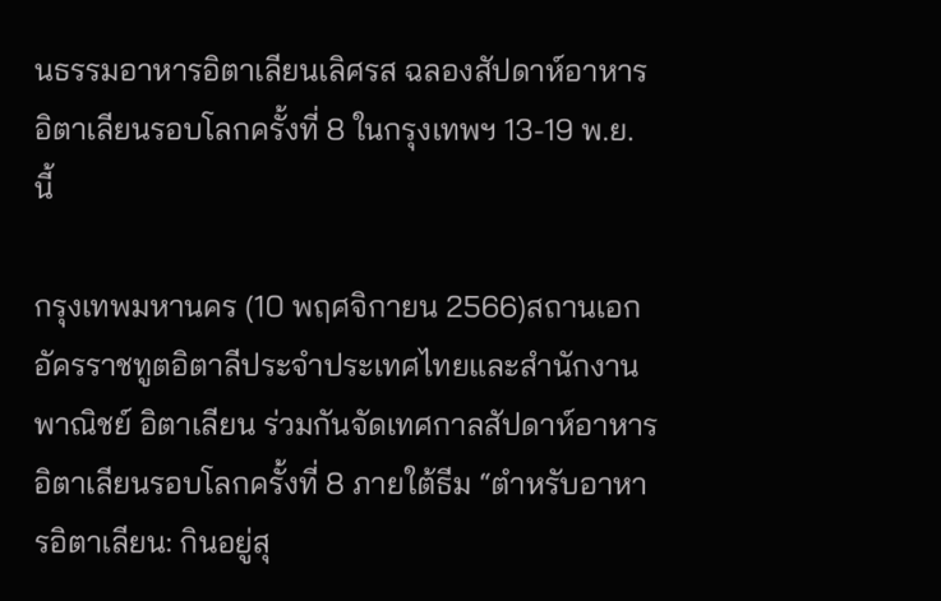นธรรมอาหารอิตาเลียนเลิศรส ฉลองสัปดาห์อาหารอิตาเลียนรอบโลกครั้งที่ 8 ในกรุงเทพฯ 13-19 พ.ย. นี้

กรุงเทพมหานคร (10 พฤศจิกายน 2566)สถานเอกอัครราชทูตอิตาลีประจำประเทศไทยและสำนักงานพาณิชย์ อิตาเลียน ร่วมกันจัดเทศกาลสัปดาห์อาหารอิตาเลียนรอบโลกครั้งที่ 8 ภายใต้ธีม “ตำหรับอาหารอิตาเลียน: กินอยู่สุ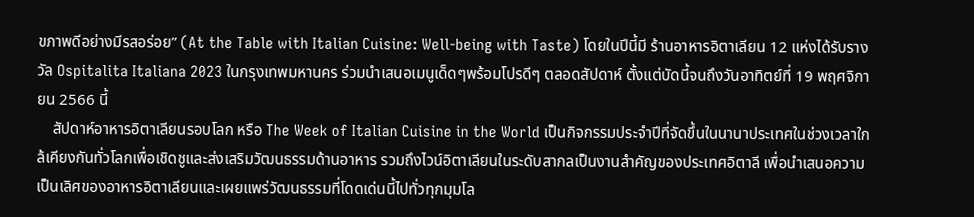ขภาพดีอย่างมีรสอร่อย” (At the Table with Italian Cuisine: Well-being with Taste) โดยในปีนี้มี ร้านอาหารอิตาเลียน 12 แห่งได้รับรางวัล Ospitalita Italiana 2023 ในกรุงเทพมหานคร ร่วมนำเสนอเมนูเด็ดๆพร้อมโปรดีๆ ตลอดสัปดาห์ ตั้งแต่บัดนี้จนถึงวันอาทิตย์ที่ 19 พฤศจิกายน 2566 นี้
    สัปดาห์อาหารอิตาเลียนรอบโลก หรือ The Week of Italian Cuisine in the World เป็นกิจกรรมประจำปีที่จัดขึ้นในนานาประเทศในช่วงเวลาใกล้เคียงกันทั่วโลกเพื่อเชิดชูและส่งเสริมวัฒนธรรมด้านอาหาร รวมถึงไวน์อิตาเลียนในระดับสากลเป็นงานสำคัญของประเทศอิตาลี เพื่อนำเสนอความเป็นเลิศของอาหารอิตาเลียนและเผยแพร่วัฒนธรรมที่โดดเด่นนี้ไปทั่วทุกมุมโล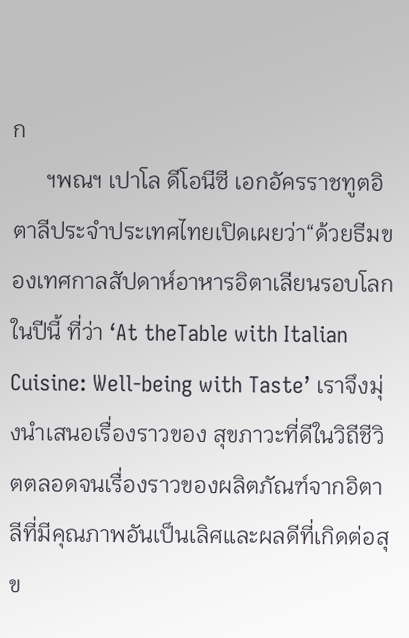ก
      ฯพณฯ เปาโล ดีโอนีซี เอกอัครราชทูตอิตาลีประจำประเทศไทยเปิดเผยว่า“ด้วยธีมของเทศกาลสัปดาห์อาหารอิตาเลียนรอบโลกในปีนี้ ที่ว่า ‘At theTable with Italian Cuisine: Well-being with Taste’ เราจึงมุ่งนำเสนอเรื่องราวของ สุขภาวะที่ดีในวิถีชีวิตตลอดจนเรื่องราวของผลิตภัณฑ์จากอิตาลีที่มีคุณภาพอันเป็นเลิศและผลดีที่เกิดต่อสุข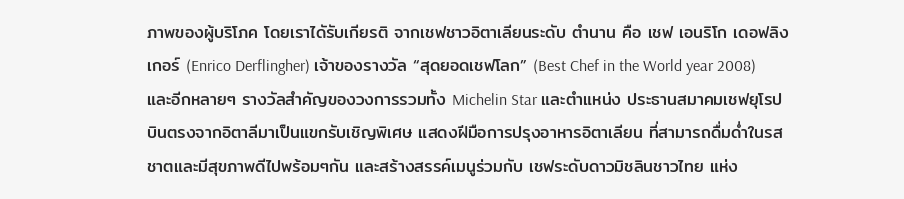ภาพของผู้บริโภค โดยเราไดัรับเกียรติ จากเชฟชาวอิตาเลียนระดับ ตำนาน คือ เชฟ เอนริโก เดอฟลิงเกอร์ (Enrico Derflingher) เจ้าของรางวัล “สุดยอดเชฟโลก” (Best Chef in the World year 2008) และอีกหลายๆ รางวัลสำคัญของวงการรวมทั้ง Michelin Star และตำแหน่ง ประธานสมาคมเชฟยุโรปบินตรงจากอิตาลีมาเป็นแขกรับเชิญพิเศษ แสดงฝีมือการปรุงอาหารอิตาเลียน ที่สามารถดื่มด่ำในรสชาตและมีสุขภาพดีไปพร้อมๆกัน และสร้างสรรค์เมนูร่วมกับ เชฟระดับดาวมิชลินชาวไทย แห่ง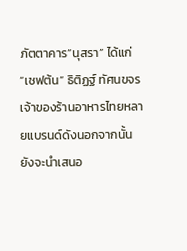ภัตตาคาร”นุสรา” ได้แก่ “เชฟต้น” ธิติฏฐ์ ทัศนขจร เจ้าของร้านอาหารไทยหลายแบรนด์ดังนอกจากนั้นยังจะนำเสนอ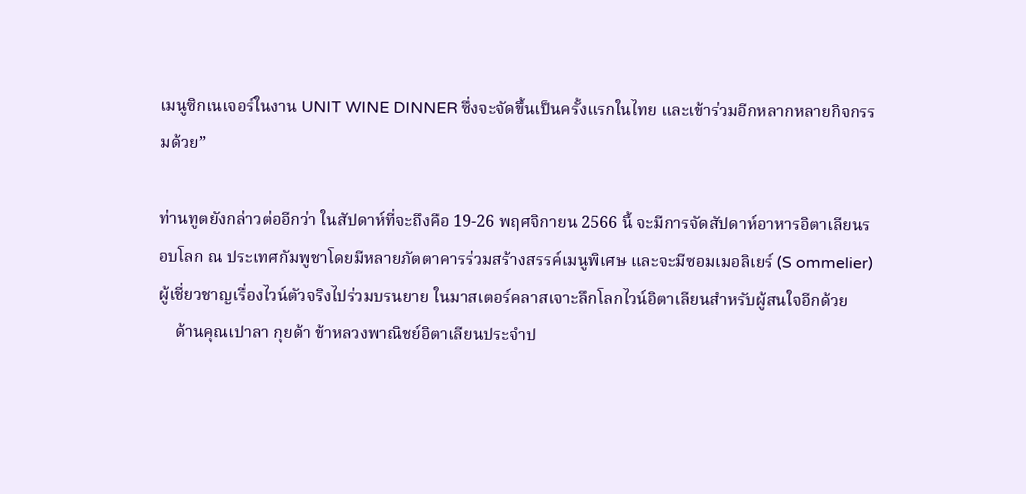เมนูซิกเนเจอร์ในงาน UNIT WINE DINNER ซึ่งจะจัดขึ้นเป็นครั้งแรกในไทย และเข้าร่วมอีกหลากหลายกิจกรรมด้วย”

ท่านทูตยังกล่าวต่ออีกว่า ในสัปดาห์ที่จะถึงคือ 19-26 พฤศจิกายน 2566 นี้ จะมีการจัดสัปดาห์อาหารอิตาเลียนรอบโลก ณ ประเทศกัมพูชาโดยมีหลายภัตตาคารร่วมสร้างสรรค์เมนูพิเศษ และจะมีซอมเมอลิเยร์ (S ommelier) ผู้เชี่ยวชาญเรื่องไวน์ตัวจริงไปร่วมบรนยาย ในมาสเตอร์คลาสเจาะลึกโลกไวน์อิตาเลียนสำหรับผู้สนใจอีกด้วย
    ด้านคุณเปาลา กุยด้า ข้าหลวงพาณิชย์อิตาเลียนประจำป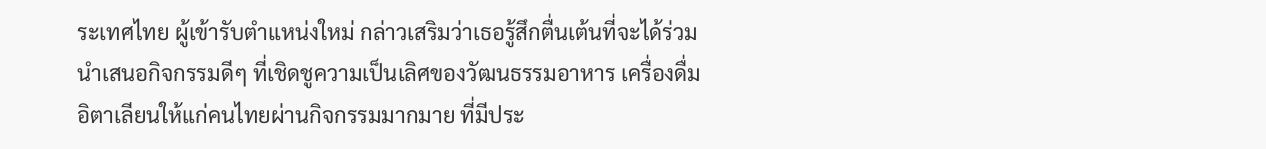ระเทศไทย ผู้เข้ารับตำแหน่งใหม่ กล่าวเสริมว่าเธอรู้สึกตื่นเต้นที่จะได้ร่วมนำเสนอกิจกรรมดีๆ ที่เชิดชูความเป็นเลิศของวัฒนธรรมอาหาร เครื่องดื่ม อิตาเลียนให้แก่คนไทยผ่านกิจกรรมมากมาย ที่มีประ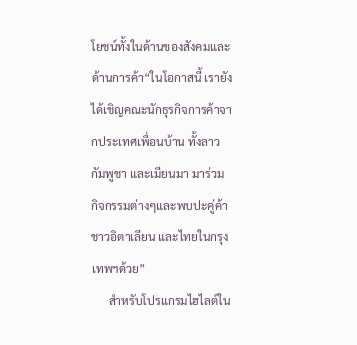โยชน์ทั้งในด้านของสังคมและด้านการค้า“ในโอกาสนี้ เรายังได้เชิญคณะนักธุรกิจการค้าจากประเทศเพื่อนบ้าน ทั้งลาวกัมพูชา และเมียนมา มาร่วม กิจกรรมต่างๆและพบปะคู่ค้าชาวอิตาเลียน และไทยในกรุงเทพฯด้วย”
      สำหรับโปรแกรมไฮไลต์ใน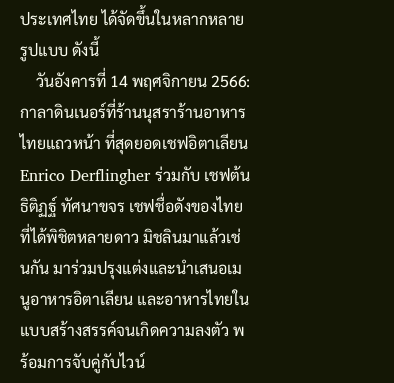ประเทศไทย ได้จัดขึ้นในหลากหลายรูปแบบ ดังนี้
    วันอังคารที่ 14 พฤศจิกายน 2566: กาลาดินเนอร์ที่ร้านนุสราร้านอาหารไทยแถวหน้า ที่สุดยอดเชฟอิตาเลียน Enrico Derflingher ร่วมกับ เชฟต้น ธิติฏฐ์ ทัศนาขจร เชฟชื่อดังของไทย ที่ได้พิชิตหลายดาว มิชลินมาแล้วเช่นกัน มาร่วมปรุงแต่งและนำเสนอเมนูอาหารอิตาเลียน และอาหารไทยในแบบสร้างสรรค์จนเกิดความลงตัว พร้อมการจับคู่กับไวน์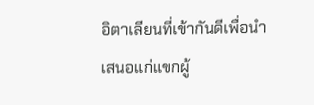อิตาเลียนที่เข้ากันดีเพื่อนำเสนอแก่แขกผู้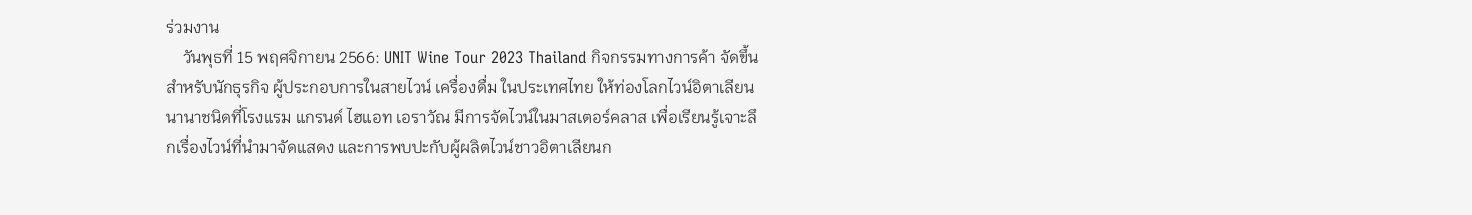ร่วมงาน
    วันพุธที่ 15 พฤศจิกายน 2566: UNIT Wine Tour 2023 Thailand กิจกรรมทางการค้า จัดขึ้นสำหรับนักธุรกิจ ผู้ประกอบการในสายไวน์ เครื่องดื่ม ในประเทศไทย ให้ท่องโลกไวน์อิตาเลียนนานาชนิดที่โรงแรม แกรนด์ ไฮแอท เอราวัณ มีการจัดไวน์ในมาสเตอร์คลาส เพื่อเรียนรู้เจาะลึกเรื่องไวน์ที่นำมาจัดแสดง และการพบปะกับผู้ผลิตไวน์ชาวอิตาเลียนก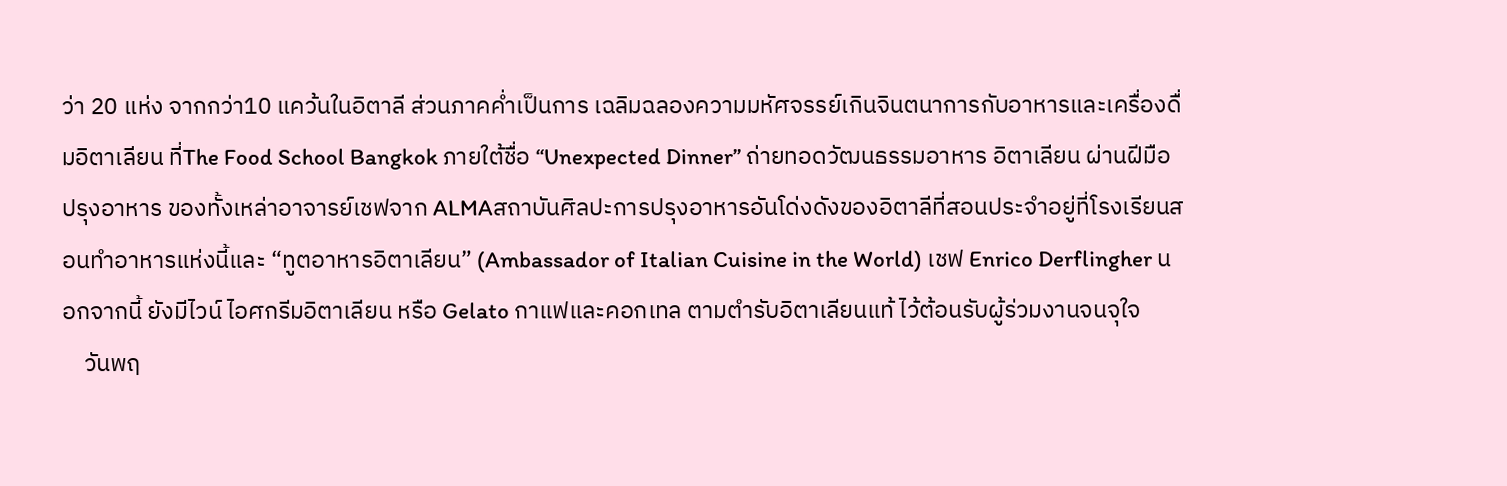ว่า 20 แห่ง จากกว่า10 แคว้นในอิตาลี ส่วนภาคค่ำเป็นการ เฉลิมฉลองความมหัศจรรย์เกินจินตนาการกับอาหารและเครื่องดื่มอิตาเลียน ที่The Food School Bangkok ภายใต้ชื่อ “Unexpected Dinner” ถ่ายทอดวัฒนธรรมอาหาร อิตาเลียน ผ่านฝีมือปรุงอาหาร ของทั้งเหล่าอาจารย์เชฟจาก ALMAสถาบันศิลปะการปรุงอาหารอันโด่งดังของอิตาลีที่สอนประจำอยู่ที่โรงเรียนสอนทำอาหารแห่งนี้และ “ทูตอาหารอิตาเลียน” (Ambassador of Italian Cuisine in the World) เชฟ Enrico Derflingher นอกจากนี้ ยังมีไวน์ ไอศกรีมอิตาเลียน หรือ Gelato กาแฟและคอกเทล ตามตำรับอิตาเลียนแท้ ไว้ต้อนรับผู้ร่วมงานจนจุใจ
    วันพฤ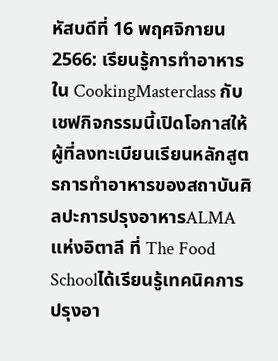หัสบดีที่ 16 พฤศจิกายน 2566: เรียนรู้การทำอาหารใน CookingMasterclass กับเชฟกิจกรรมนี้เปิดโอกาสให้ผู้ที่ลงทะเบียนเรียนหลักสูตรการทำอาหารของสถาบันศิลปะการปรุงอาหารALMA แห่งอิตาลี ที่ The Food Schoolได้เรียนรู้เทคนิคการปรุงอา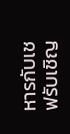หารกับเชฟรับเชิญ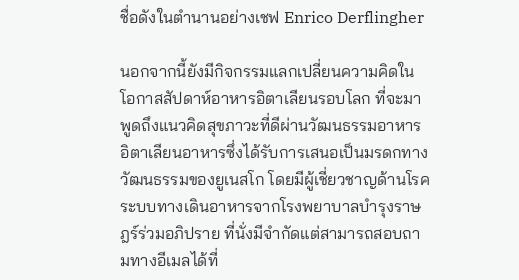ชื่อดังในตำนานอย่างเชฟ Enrico Derflingher

นอกจากนี้ยังมีกิจกรรมแลกเปลี่ยนความคิดในโอกาสสัปดาห์อาหารอิตาเลียนรอบโลก ที่จะมาพูดถึงแนวคิดสุขภาวะที่ดีผ่านวัฒนธรรมอาหาร อิตาเลียนอาหารซึ่งได้รับการเสนอเป็นมรดกทางวัฒนธรรมของยูเนสโก โดยมีผู้เชี่ยวชาญด้านโรคระบบทางเดินอาหารจากโรงพยาบาลบำรุงราษฎร์ร่วมอภิปราย ที่นั่งมีจำกัดแต่สามารถสอบถามทางอีเมลได้ที่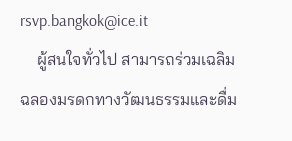rsvp.bangkok@ice.it
    ผู้สนใจทั่วไป สามารถร่วมเฉลิมฉลองมรดกทางวัฒนธรรมและดื่ม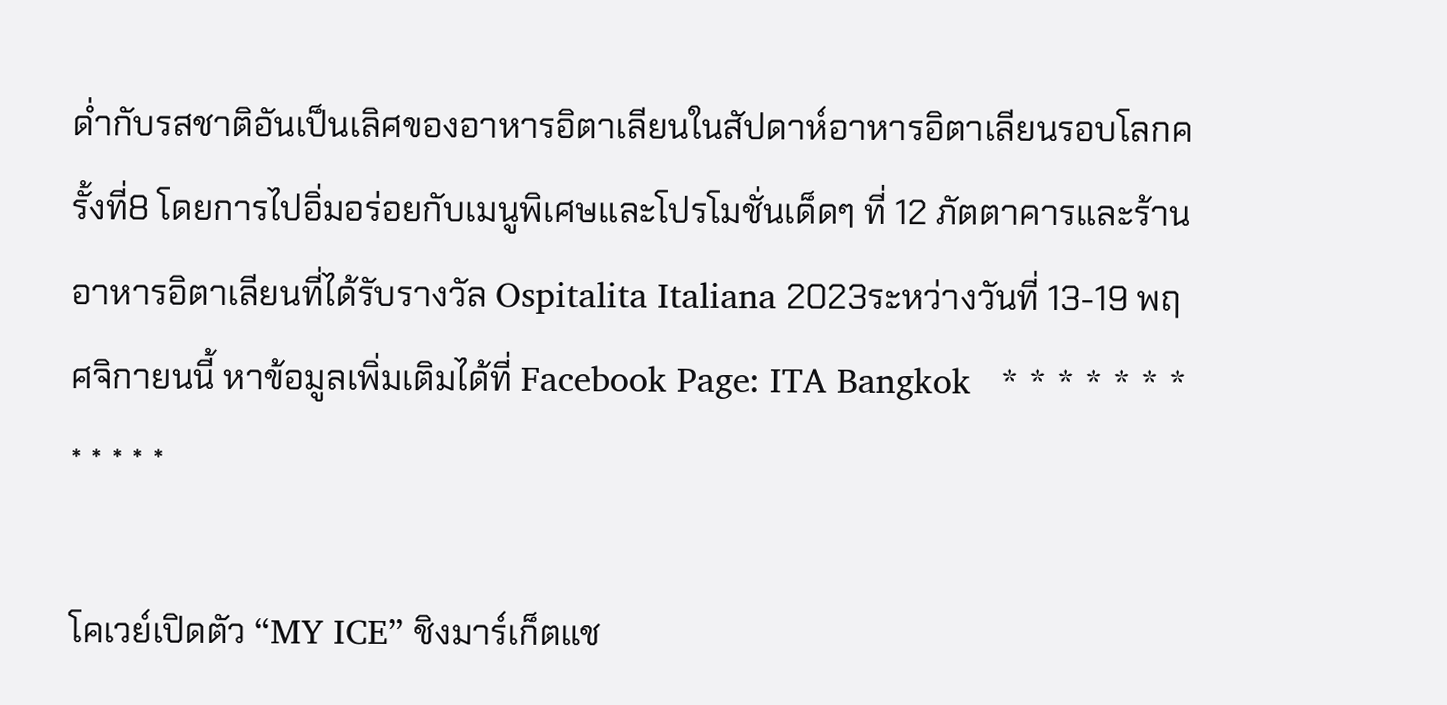ด่ำกับรสชาติอันเป็นเลิศของอาหารอิตาเลียนในสัปดาห์อาหารอิตาเลียนรอบโลกครั้งที่8 โดยการไปอิ่มอร่อยกับเมนูพิเศษและโปรโมชั่นเด็ดๆ ที่ 12 ภัตตาคารและร้านอาหารอิตาเลียนที่ได้รับรางวัล Ospitalita Italiana 2023ระหว่างวันที่ 13-19 พฤศจิกายนนี้ หาข้อมูลเพิ่มเติมได้ที่ Facebook Page: ITA Bangkok   * * * * * * * * * * * *

โคเวย์เปิดตัว “MY ICE” ชิงมาร์เก็ตแช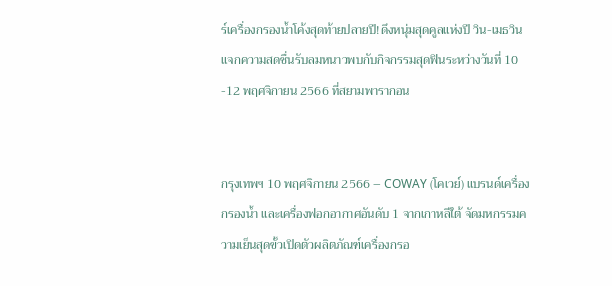ร์เครื่องกรองน้ำโค้งสุดท้ายปลายปี!ดึงหนุ่มสุดคูลแห่งปี วิน-เมธวิน แจกความสดชื่นรับลมหนาวพบกับกิจกรรมสุดฟินระหว่างวันที่ 10 -12 พฤศจิกายน 2566 ที่สยามพารากอน


กรุงเทพฯ 10 พฤศจิกายน 2566 – COWAY (โคเวย์) แบรนด์เครื่องกรองน้ำ และเครื่องฟอกอากาศอันดับ 1 จากเกาหลีใต้ จัดมหกรรมความเย็นสุดขั้วเปิดตัวผลิตภัณฑ์เครื่องกรอ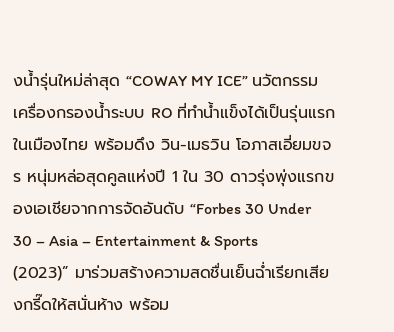งน้ำรุ่นใหม่ล่าสุด “COWAY MY ICE” นวัตกรรมเครื่องกรองน้ำระบบ RO ที่ทำน้ำแข็งได้เป็นรุ่นแรกในเมืองไทย พร้อมดึง วิน-เมธวิน โอภาสเอี่ยมขจร หนุ่มหล่อสุดคูลแห่งปี 1 ใน 30 ดาวรุ่งพุ่งแรกของเอเชียจากการจัดอันดับ “Forbes 30 Under 30 – Asia – Entertainment & Sports (2023)” มาร่วมสร้างความสดชื่นเย็นฉ่ำเรียกเสียงกรี๊ดให้สนั่นห้าง พร้อม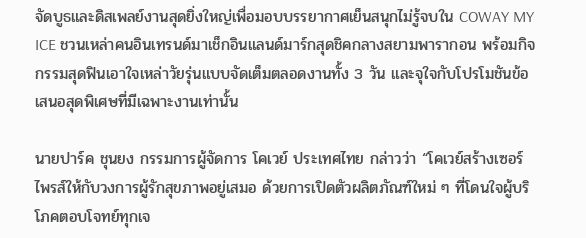จัดบูธและดิสเพลย์งานสุดยิ่งใหญ่เพื่อมอบบรรยากาศเย็นสนุกไม่รู้จบใน COWAY MY ICE ชวนเหล่าคนอินเทรนด์มาเช็กอินแลนด์มาร์กสุดชิคกลางสยามพารากอน พร้อมกิจกรรมสุดฟินเอาใจเหล่าวัยรุ่นแบบจัดเต็มตลอดงานทั้ง 3 วัน และจุใจกับโปรโมชันข้อเสนอสุดพิเศษที่มีเฉพาะงานเท่านั้น

นายปาร์ค ชุนยง กรรมการผู้จัดการ โคเวย์ ประเทศไทย กล่าวว่า “โคเวย์สร้างเซอร์ไพรส์ให้กับวงการผู้รักสุขภาพอยู่เสมอ ด้วยการเปิดตัวผลิตภัณฑ์ใหม่ ๆ ที่โดนใจผู้บริโภคตอบโจทย์ทุกเจ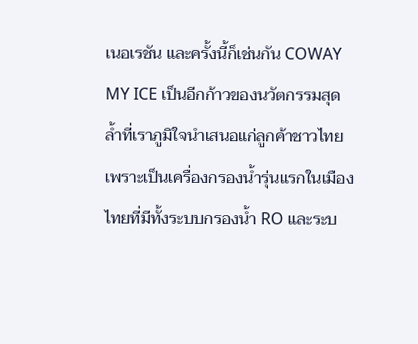เนอเรชัน และครั้งนี้ก็เช่นกัน COWAY MY ICE เป็นอีกก้าวของนวัตกรรมสุดล้ำที่เราภูมิใจนำเสนอแก่ลูกค้าชาวไทย เพราะเป็นเครื่องกรองน้ำรุ่นแรกในเมืองไทยที่มีทั้งระบบกรองน้ำ RO และระบ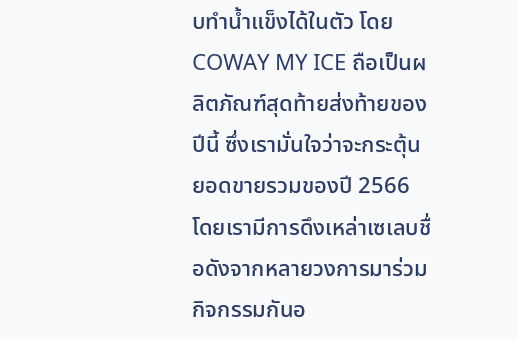บทำน้ำแข็งได้ในตัว โดย COWAY MY ICE ถือเป็นผลิตภัณฑ์สุดท้ายส่งท้ายของปีนี้ ซึ่งเรามั่นใจว่าจะกระตุ้นยอดขายรวมของปี 2566 โดยเรามีการดึงเหล่าเซเลบชื่อดังจากหลายวงการมาร่วมกิจกรรมกันอ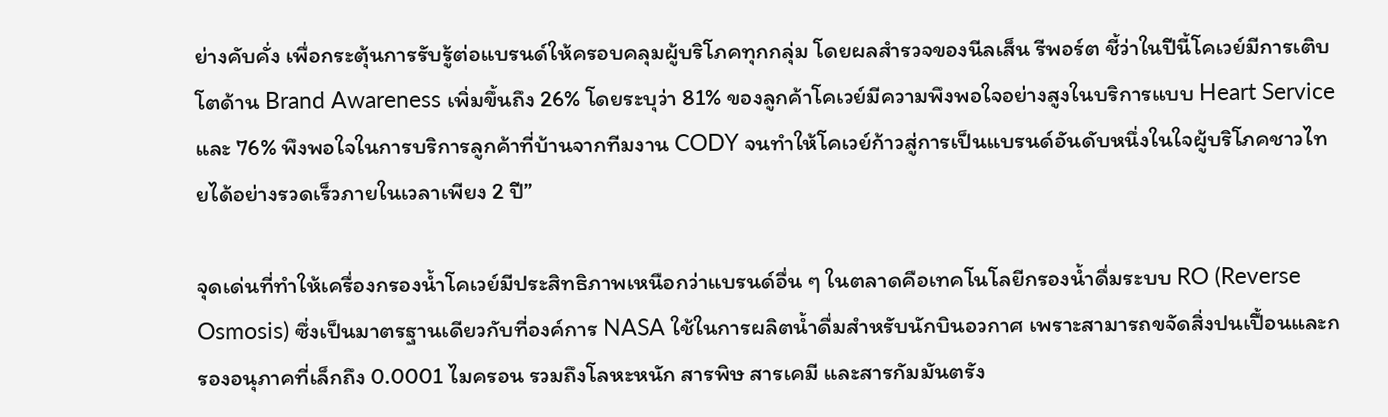ย่างคับคั่ง เพื่อกระตุ้นการรับรู้ต่อแบรนด์ให้ครอบคลุมผู้บริโภคทุกกลุ่ม โดยผลสำรวจของนีลเส็น รีพอร์ต ชี้ว่าในปีนี้โคเวย์มีการเติบโตด้าน Brand Awareness เพิ่มขึ้นถึง 26% โดยระบุว่า 81% ของลูกค้าโคเวย์มีความพึงพอใจอย่างสูงในบริการแบบ Heart Service และ 76% พึงพอใจในการบริการลูกค้าที่บ้านจากทีมงาน CODY จนทำให้โคเวย์ก้าวสู่การเป็นแบรนด์อันดับหนึ่งในใจผู้บริโภคชาวไทยได้อย่างรวดเร็วภายในเวลาเพียง 2 ปี”

จุดเด่นที่ทำให้เครื่องกรองน้ำโคเวย์มีประสิทธิภาพเหนือกว่าแบรนด์อื่น ๆ ในตลาดคือเทคโนโลยีกรองน้ำดื่มระบบ RO (Reverse Osmosis) ซึ่งเป็นมาตรฐานเดียวกับที่องค์การ NASA ใช้ในการผลิตน้ำดื่มสำหรับนักบินอวกาศ เพราะสามารถขจัดสิ่งปนเปื้อนและกรองอนุภาคที่เล็กถึง 0.0001 ไมครอน รวมถึงโลหะหนัก สารพิษ สารเคมี และสารกัมมันตรัง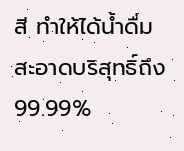สี ทำให้ได้น้ำดื่มสะอาดบริสุทธิ์ถึง 99.99%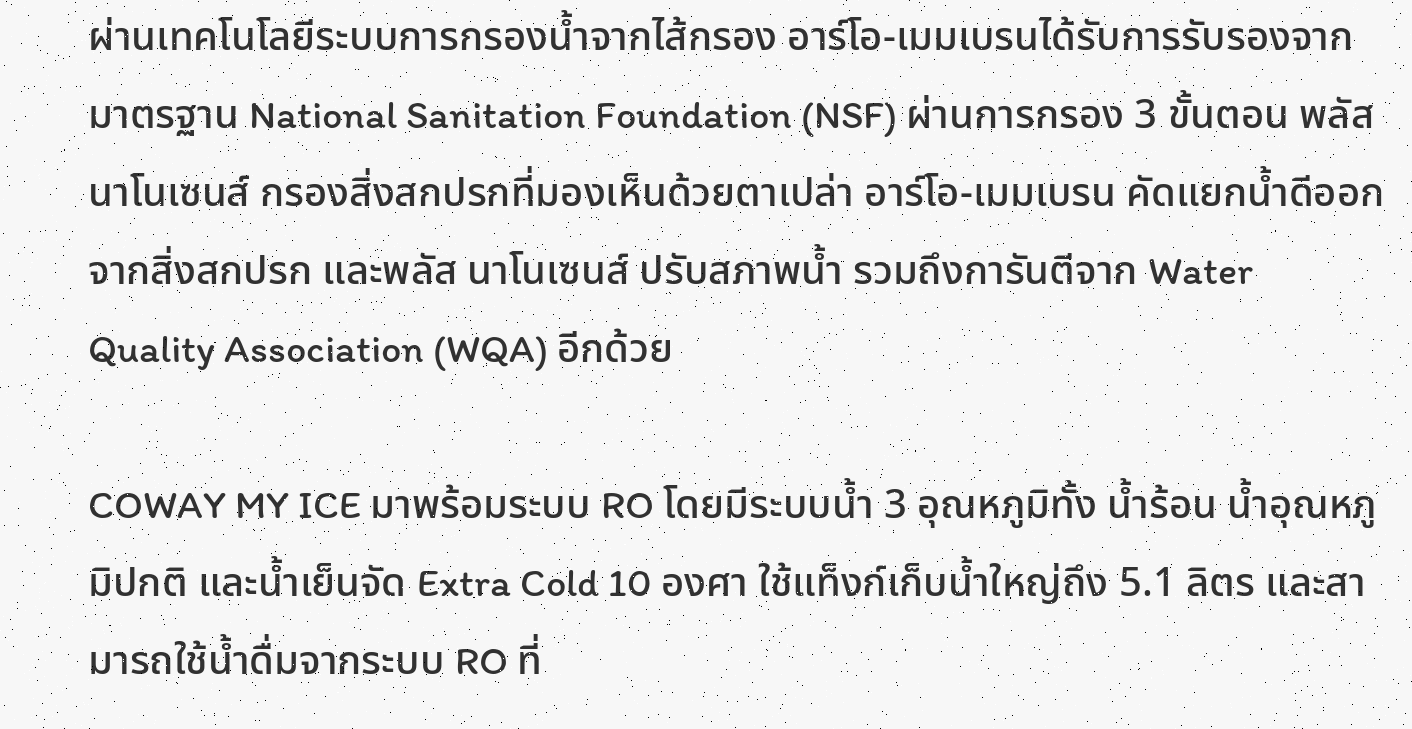ผ่านเทคโนโลยีระบบการกรองน้ำจากไส้กรอง อาร์โอ-เมมเบรนได้รับการรับรองจากมาตรฐาน National Sanitation Foundation (NSF) ผ่านการกรอง 3 ขั้นตอน พลัส นาโนเซนส์ กรองสิ่งสกปรกที่มองเห็นด้วยตาเปล่า อาร์โอ-เมมเบรน คัดแยกน้ำดีออกจากสิ่งสกปรก และพลัส นาโนเซนส์ ปรับสภาพน้ำ รวมถึงการันตีจาก Water Quality Association (WQA) อีกด้วย

COWAY MY ICE มาพร้อมระบบ RO โดยมีระบบน้ำ 3 อุณหภูมิทั้ง น้ำร้อน น้ำอุณหภูมิปกติ และน้ำเย็นจัด Extra Cold 10 องศา ใช้แท็งก์เก็บน้ำใหญ่ถึง 5.1 ลิตร และสามารถใช้น้ำดื่มจากระบบ RO ที่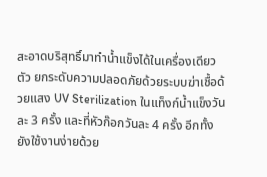สะอาดบริสุทธิ์มาทำน้ำแข็งได้ในเครื่องเดียวตัว ยกระดับความปลอดภัยด้วยระบบฆ่าเชื้อด้วยแสง UV Sterilization ในแท็งก์น้ำแข็งวันละ 3 ครั้ง และที่หัวก๊อกวันละ 4 ครั้ง อีกทั้งยังใช้งานง่ายด้วย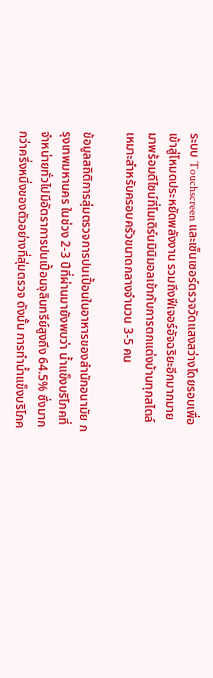ระบบ Touchscreen และเซ็นเซอร์ตรวจวัดแสงสว่างโดยรอบเพื่อเข้าสู่โหมดประหยัดพลังงาน รวมถึงฟีเจอร์อัจฉริยะอีกมากมาย มาพร้อมดีไซน์ที่โมเดิร์นมินิมอลเข้ากับการตกแต่งบ้านทุกสไตล์ เหมาะสำหรับครอบครัวขนาดกลางจำนวน 3-5 คน

ข้อมูลสถิติการสุ่มตรวจการปนเปื้อนในอาหารของสำนักอนามัย กรุงเทพมหานคร ในช่วง 2-3 ปีที่ผ่านมายังพบว่า น้ำแข็งบริโภคที่จำหน่ายทั่วไปมีอัตราการปนเปื้อนจุลินทรีย์สูงถึง 64.5% ซึ่งมากกว่าครึ่งหนึ่งของตัวอย่างที่สุ่มตรวจ ดังนั้น การทำน้ำแข็งบริโภค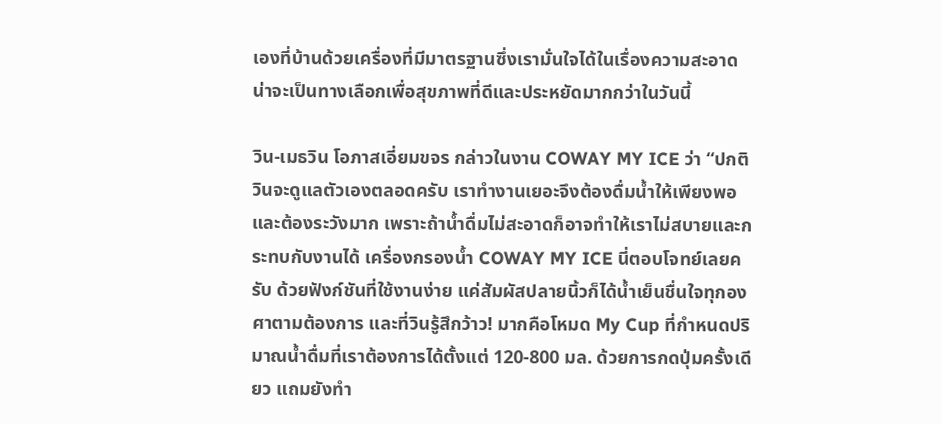เองที่บ้านด้วยเครื่องที่มีมาตรฐานซึ่งเรามั่นใจได้ในเรื่องความสะอาด น่าจะเป็นทางเลือกเพื่อสุขภาพที่ดีและประหยัดมากกว่าในวันนี้

วิน-เมธวิน โอภาสเอี่ยมขจร กล่าวในงาน COWAY MY ICE ว่า “ปกติวินจะดูแลตัวเองตลอดครับ เราทำงานเยอะจึงต้องดื่มน้ำให้เพียงพอและต้องระวังมาก เพราะถ้าน้ำดื่มไม่สะอาดก็อาจทำให้เราไม่สบายและกระทบกับงานได้ เครื่องกรองน้ำ COWAY MY ICE นี่ตอบโจทย์เลยครับ ด้วยฟังก์ชันที่ใช้งานง่าย แค่สัมผัสปลายนิ้วก็ได้น้ำเย็นชื่นใจทุกองศาตามต้องการ และที่วินรู้สึกว้าว! มากคือโหมด My Cup ที่กำหนดปริมาณน้ำดื่มที่เราต้องการได้ตั้งแต่ 120-800 มล. ด้วยการกดปุ่มครั้งเดียว แถมยังทำ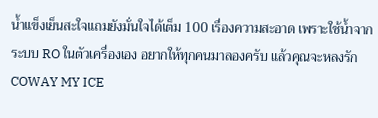น้ำแข็งเย็นสะใจแถมยังมั่นใจได้เต็ม 100 เรื่องความสะอาด เพราะใช้น้ำจากระบบ RO ในตัวเครื่องเอง อยากให้ทุกคนมาลองครับ แล้วคุณจะหลงรัก COWAY MY ICE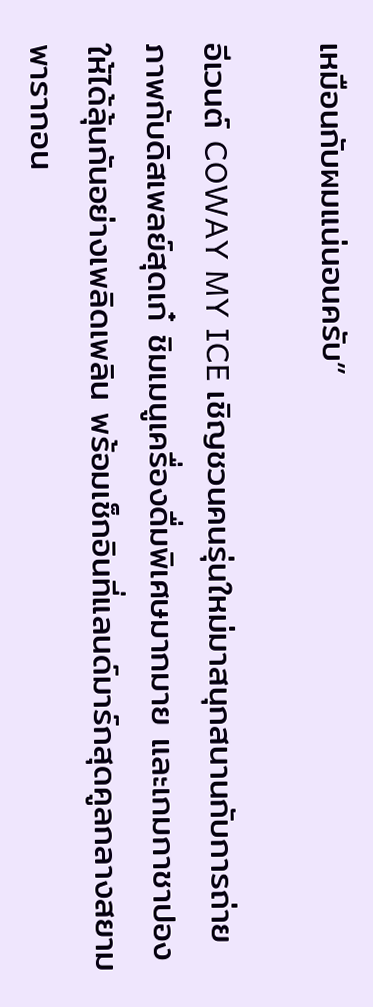เหมือนกับผมแน่นอนครับ”

อีเวนต์ COWAY MY ICE เชิญชวนคนรุ่นใหม่มาสนุกสนานกับการถ่ายภาพกับดิสเพลย์สุดเก๋ ชิมเมนูเครื่องดื่มพิเศษมากมาย และเกมกาชาปองให้ได้ลุ้นกันอย่างเพลิดเพลิน พร้อมเช็กอินที่แลนด์มาร์กสุดคูลกลางสยามพารากอน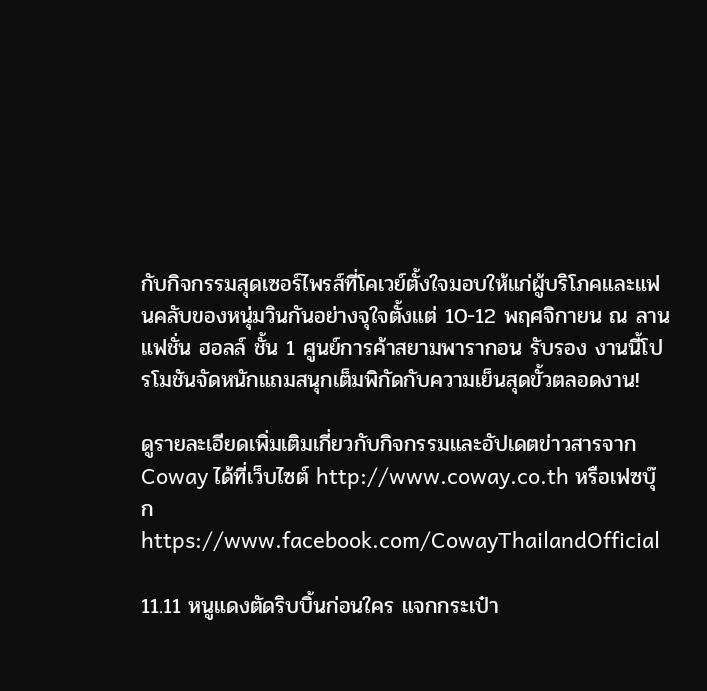กับกิจกรรมสุดเซอร์ไพรส์ที่โคเวย์ตั้งใจมอบให้แก่ผู้บริโภคและแฟนคลับของหนุ่มวินกันอย่างจุใจตั้งแต่ 10-12 พฤศจิกายน ณ ลานแฟชั่น ฮอลล์ ชั้น 1 ศูนย์การค้าสยามพารากอน รับรอง งานนี้โปรโมชันจัดหนักแถมสนุกเต็มพิกัดกับความเย็นสุดขั้วตลอดงาน!

ดูรายละเอียดเพิ่มเติมเกี่ยวกับกิจกรรมและอัปเดตข่าวสารจาก Coway ได้ที่เว็บไซต์ http://www.coway.co.th หรือเฟซบุ๊ก https://www.facebook.com/CowayThailandOfficial

11.11 หนูแดงตัดริบบิ้นก่อนใคร แจกกระเป๋า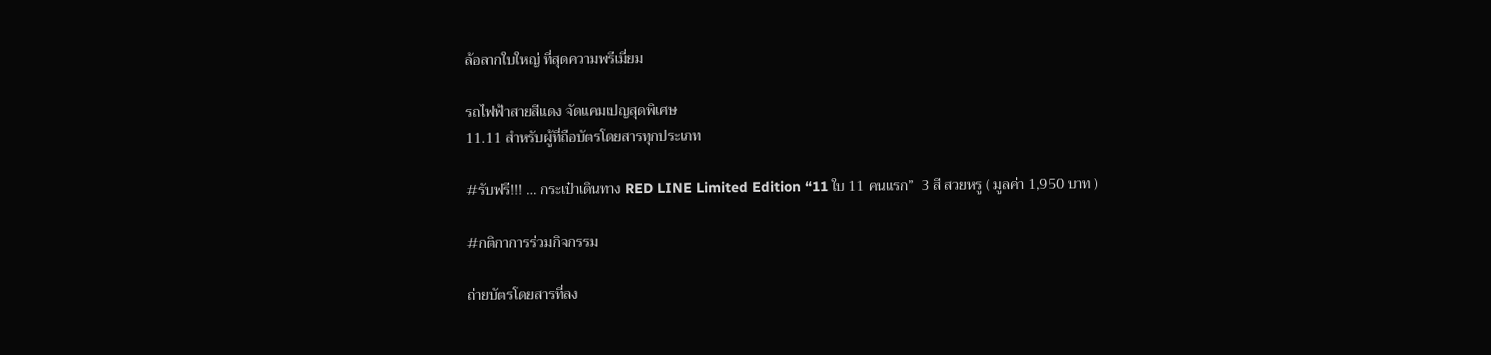ล้อลากใบใหญ่ ที่สุดความพรีเมี่ยม

รถไฟฟ้าสายสีแดง จัดแคมเปญสุดพิเศษ
11.11 สำหรับผู้ที่ถือบัตรโดยสารทุกประเภท

#รับฟรี!!! … กระเป๋าเดินทาง RED LINE Limited Edition “11 ใบ 11 คนแรก”  3 สี สวยหรู ( มูลค่า 1,950 บาท )

#กติกาการร่วมกิจกรรม

ถ่ายบัตรโดยสารที่ลง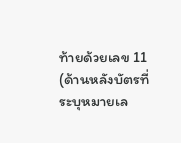ท้ายด้วยเลข 11 (ด้านหลังบัตรที่ระบุหมายเล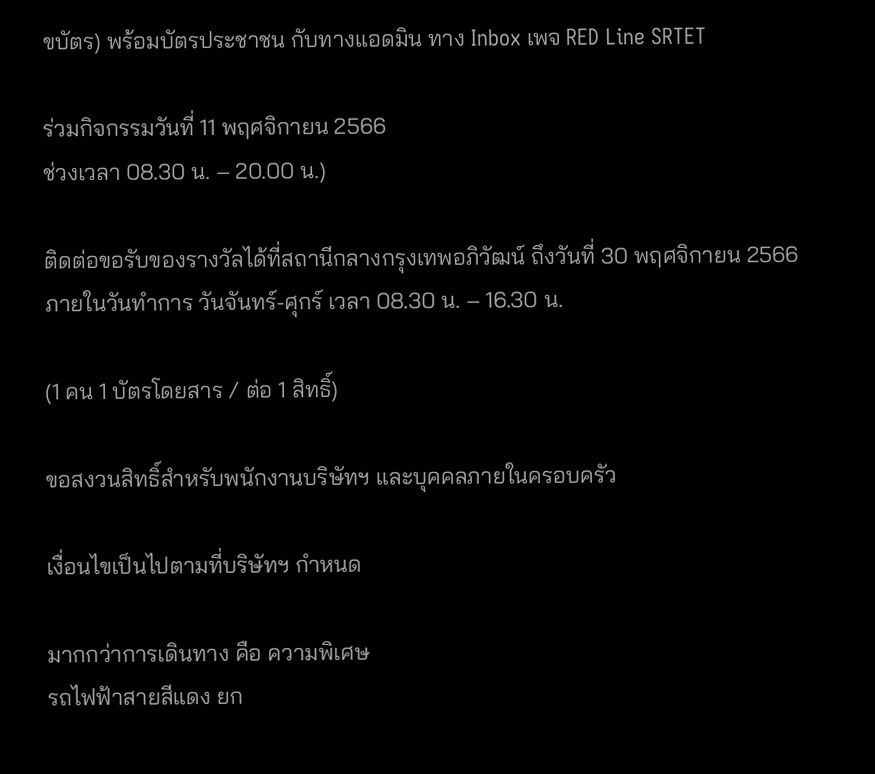ขบัตร) พร้อมบัตรประชาชน กับทางแอดมิน ทาง Inbox เพจ RED Line SRTET

ร่วมกิจกรรมวันที่ 11 พฤศจิกายน 2566
ช่วงเวลา 08.30 น. – 20.00 น.)

ติดต่อขอรับของรางวัลได้ที่สถานีกลางกรุงเทพอภิวัฒน์ ถึงวันที่ 30 พฤศจิกายน 2566 ภายในวันทำการ วันจันทร์-ศุกร์ เวลา 08.30 น. – 16.30 น.

(1 คน 1 บัตรโดยสาร / ต่อ 1 สิทธิ์)

ขอสงวนสิทธิ์สำหรับพนักงานบริษัทฯ และบุคคลภายในครอบครัว

เงื่อนไขเป็นไปตามที่บริษัทฯ กำหนด

มากกว่าการเดินทาง คือ ความพิเศษ
รถไฟฟ้าสายสีแดง ยก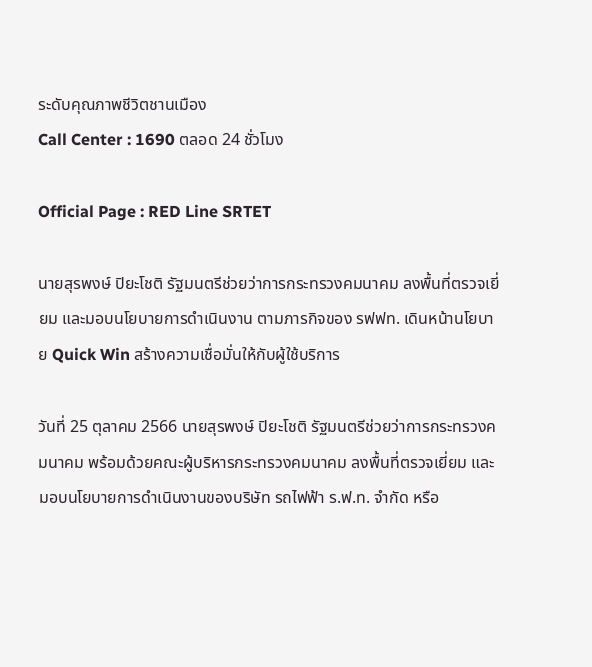ระดับคุณภาพชีวิตชานเมือง
Call Center : 1690 ตลอด 24 ชั่วโมง

Official Page : RED Line SRTET

นายสุรพงษ์ ปิยะโชติ รัฐมนตรีช่วยว่าการกระทรวงคมนาคม ลงพื้นที่ตรวจเยี่ยม และมอบนโยบายการดำเนินงาน ตามภารกิจของ รฟฟท. เดินหน้านโยบาย Quick Win สร้างความเชื่อมั่นให้กับผู้ใช้บริการ

วันที่ 25 ตุลาคม 2566 นายสุรพงษ์ ปิยะโชติ รัฐมนตรีช่วยว่าการกระทรวงคมนาคม พร้อมด้วยคณะผู้บริหารกระทรวงคมนาคม ลงพื้นที่ตรวจเยี่ยม และมอบนโยบายการดำเนินงานของบริษัท รถไฟฟ้า ร.ฟ.ท. จำกัด หรือ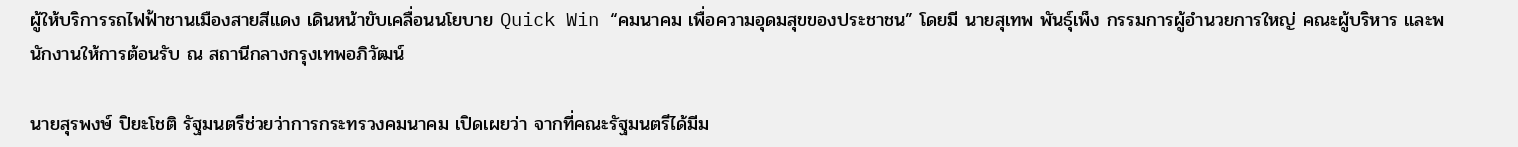ผู้ให้บริการรถไฟฟ้าชานเมืองสายสีแดง เดินหน้าขับเคลื่อนนโยบาย Quick Win “คมนาคม เพื่อความอุดมสุขของประชาชน” โดยมี นายสุเทพ พันธุ์เพ็ง กรรมการผู้อำนวยการใหญ่ คณะผู้บริหาร และพนักงานให้การต้อนรับ ณ สถานีกลางกรุงเทพอภิวัฒน์

นายสุรพงษ์ ปิยะโชติ รัฐมนตรีช่วยว่าการกระทรวงคมนาคม เปิดเผยว่า จากที่คณะรัฐมนตรีได้มีม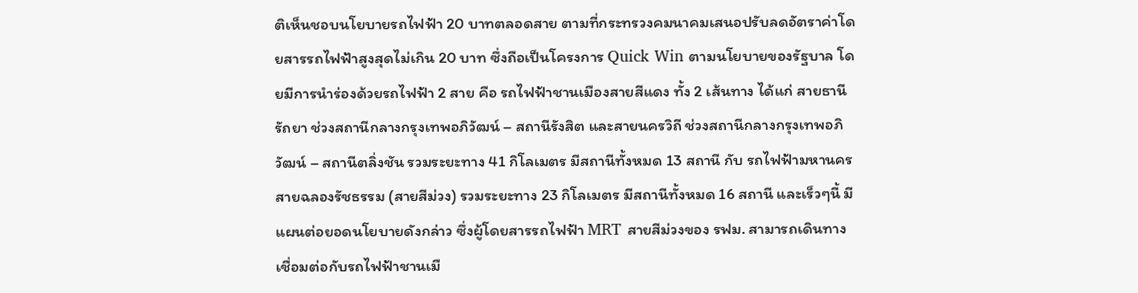ติเห็นชอบนโยบายรถไฟฟ้า 20 บาทตลอดสาย ตามที่กระทรวงคมนาคมเสนอปรับลดอัตราค่าโดยสารรถไฟฟ้าสูงสุดไม่เกิน 20 บาท ซึ่งถือเป็นโครงการ Quick Win ตามนโยบายของรัฐบาล โดยมีการนำร่องด้วยรถไฟฟ้า 2 สาย คือ รถไฟฟ้าชานเมืองสายสีแดง ทั้ง 2 เส้นทาง ได้แก่ สายธานีรัถยา ช่วงสถานีกลางกรุงเทพอภิวัฒน์ – สถานีรังสิต และสายนครวิถี ช่วงสถานีกลางกรุงเทพอภิวัฒน์ – สถานีตลิ่งชัน รวมระยะทาง 41 กิโลเมตร มีสถานีทั้งหมด 13 สถานี กับ รถไฟฟ้ามหานคร สายฉลองรัชธรรม (สายสีม่วง) รวมระยะทาง 23 กิโลเมตร มีสถานีทั้งหมด 16 สถานี และเร็วๆนี้ มีแผนต่อยอดนโยบายดังกล่าว ซึ่งผู้โดยสารรถไฟฟ้า MRT สายสีม่วงของ รฟม. สามารถเดินทางเชื่อมต่อกับรถไฟฟ้าชานเมื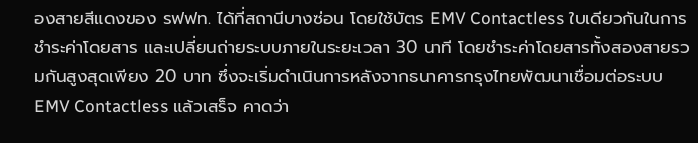องสายสีแดงของ รฟฟท. ได้ที่สถานีบางซ่อน โดยใช้บัตร EMV Contactless ใบเดียวกันในการชำระค่าโดยสาร และเปลี่ยนถ่ายระบบภายในระยะเวลา 30 นาที โดยชำระค่าโดยสารทั้งสองสายรวมกันสูงสุดเพียง 20 บาท ซึ่งจะเริ่มดำเนินการหลังจากธนาคารกรุงไทยพัฒนาเชื่อมต่อระบบ EMV Contactless แล้วเสร็จ คาดว่า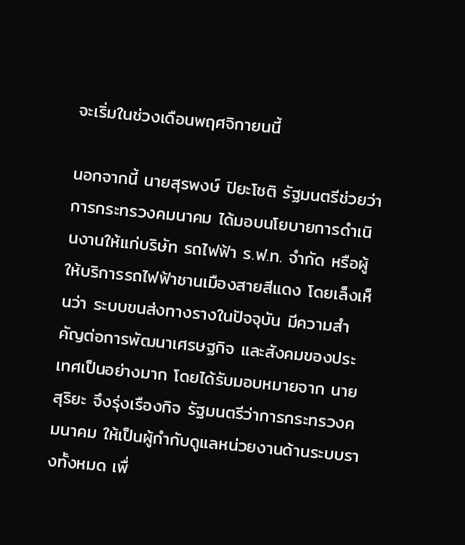จะเริ่มในช่วงเดือนพฤศจิกายนนี้

นอกจากนี้ นายสุรพงษ์ ปิยะโชติ รัฐมนตรีช่วยว่าการกระทรวงคมนาคม ได้มอบนโยบายการดำเนินงานให้แก่บริษัท รถไฟฟ้า ร.ฟ.ท. จำกัด หรือผู้ให้บริการรถไฟฟ้าชานเมืองสายสีแดง โดยเล็งเห็นว่า ระบบขนส่งทางรางในปัจจุบัน มีความสำคัญต่อการพัฒนาเศรษฐกิจ และสังคมของประเทศเป็นอย่างมาก โดยได้รับมอบหมายจาก นายสุริยะ จึงรุ่งเรืองกิจ รัฐมนตรีว่าการกระทรวงคมนาคม ให้เป็นผู้กำกับดูแลหน่วยงานด้านระบบรางทั้งหมด เพื่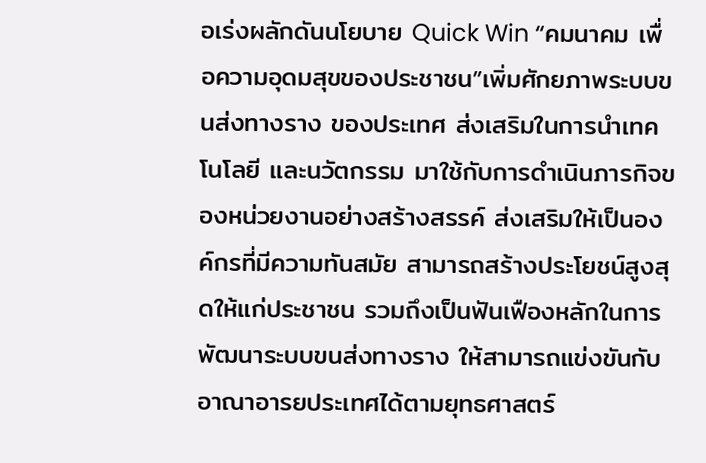อเร่งผลักดันนโยบาย Quick Win “คมนาคม เพื่อความอุดมสุขของประชาชน”เพิ่มศักยภาพระบบขนส่งทางราง ของประเทศ ส่งเสริมในการนำเทคโนโลยี และนวัตกรรม มาใช้กับการดำเนินภารกิจของหน่วยงานอย่างสร้างสรรค์ ส่งเสริมให้เป็นองค์กรที่มีความทันสมัย สามารถสร้างประโยชน์สูงสุดให้แก่ประชาชน รวมถึงเป็นฟันเฟืองหลักในการพัฒนาระบบขนส่งทางราง ให้สามารถแข่งขันกับอาณาอารยประเทศได้ตามยุทธศาสตร์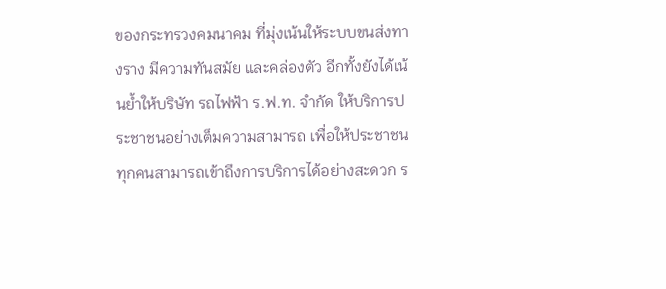ของกระทรวงคมนาคม ที่มุ่งเน้นให้ระบบขนส่งทางราง มีความทันสมัย และคล่องตัว อีกทั้งยังได้เน้นย้ำให้บริษัท รถไฟฟ้า ร.ฟ.ท. จำกัด ให้บริการประชาชนอย่างเต็มความสามารถ เพื่อให้ประชาชนทุกคนสามารถเข้าถึงการบริการได้อย่างสะดวก ร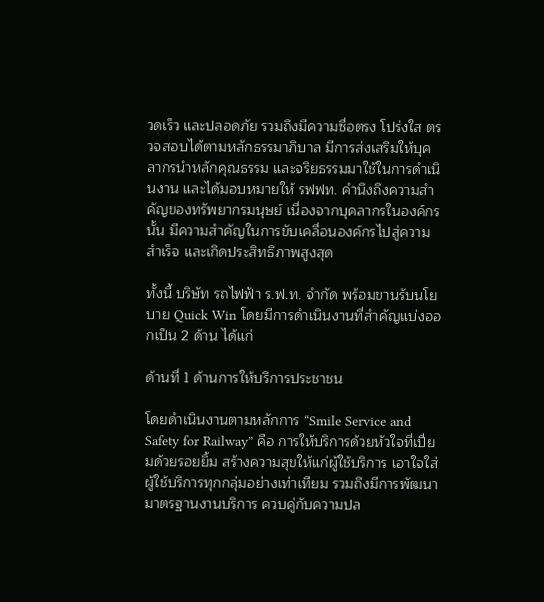วดเร็ว และปลอดภัย รวมถึงมีความซื่อตรง โปร่งใส ตรวจสอบได้ตามหลักธรรมาภิบาล มีการส่งเสริมให้บุคลากรนำหลักคุณธรรม และจริยธรรมมาใช้ในการดำเนินงาน และได้มอบหมายให้ รฟฟท. คำนึงถึงความสำคัญของทรัพยากรมนุษย์ เนื่องจากบุคลากรในองค์กรนั้น มีความสำคัญในการขับเคลื่อนองค์กรไปสู่ความสำเร็จ และเกิดประสิทธิภาพสูงสุด

ทั้งนี้ บริษัท รถไฟฟ้า ร.ฟ.ท. จำกัด พร้อมขานรับนโยบาย Quick Win โดยมีการดำเนินงานที่สำคัญแบ่งออกเป็น 2 ด้าน ได้แก่

ด้านที่ 1 ด้านการให้บริการประชาชน

โดยดำเนินงานตามหลักการ “Smile Service and Safety for Railway” คือ การให้บริการด้วยหัวใจที่เปี่ยมด้วยรอยยิ้ม สร้างความสุขให้แก่ผู้ใช้บริการ เอาใจใส่ผู้ใช้บริการทุกกลุ่มอย่างเท่าเทียม รวมถึงมีการพัฒนามาตรฐานงานบริการ ควบคู่กับความปล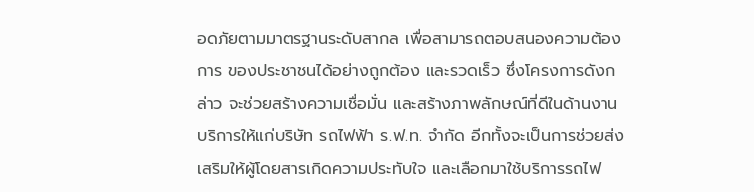อดภัยตามมาตรฐานระดับสากล เพื่อสามารถตอบสนองความต้องการ ของประชาชนได้อย่างถูกต้อง และรวดเร็ว ซึ่งโครงการดังกล่าว จะช่วยสร้างความเชื่อมั่น และสร้างภาพลักษณ์ที่ดีในด้านงานบริการให้แก่บริษัท รถไฟฟ้า ร.ฟ.ท. จำกัด อีกทั้งจะเป็นการช่วยส่งเสริมให้ผู้โดยสารเกิดความประทับใจ และเลือกมาใช้บริการรถไฟ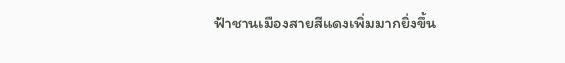ฟ้าชานเมืองสายสีแดงเพิ่มมากยิ่งขึ้น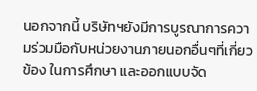นอกจากนี้ บริษัทฯยังมีการบูรณาการความร่วมมือกับหน่วยงานภายนอกอื่นๆที่เกี่ยวข้อง ในการศึกษา และออกแบบจัด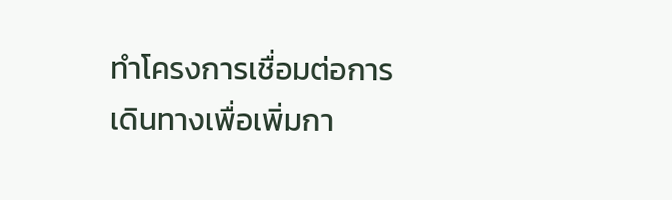ทำโครงการเชื่อมต่อการเดินทางเพื่อเพิ่มกา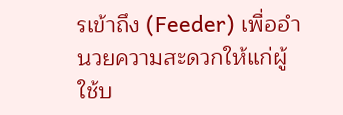รเข้าถึง (Feeder) เพื่ออำนวยความสะดวกให้แก่ผู้ใช้บ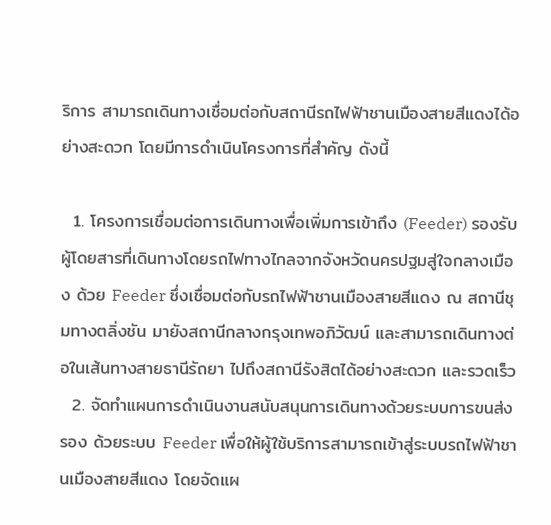ริการ สามารถเดินทางเชื่อมต่อกับสถานีรถไฟฟ้าชานเมืองสายสีแดงได้อย่างสะดวก โดยมีการดำเนินโครงการที่สำคัญ ดังนี้

  1. โครงการเชื่อมต่อการเดินทางเพื่อเพิ่มการเข้าถึง (Feeder) รองรับผู้โดยสารที่เดินทางโดยรถไฟทางไกลจากจังหวัดนครปฐมสู่ใจกลางเมือง ด้วย Feeder ซึ่งเชื่อมต่อกับรถไฟฟ้าชานเมืองสายสีแดง ณ สถานีชุมทางตลิ่งชัน มายังสถานีกลางกรุงเทพอภิวัฒน์ และสามารถเดินทางต่อในเส้นทางสายธานีรัถยา ไปถึงสถานีรังสิตได้อย่างสะดวก และรวดเร็ว
  2. จัดทำแผนการดำเนินงานสนับสนุนการเดินทางด้วยระบบการขนส่งรอง ด้วยระบบ Feeder เพื่อให้ผู้ใช้บริการสามารถเข้าสู่ระบบรถไฟฟ้าชานเมืองสายสีแดง โดยจัดแผ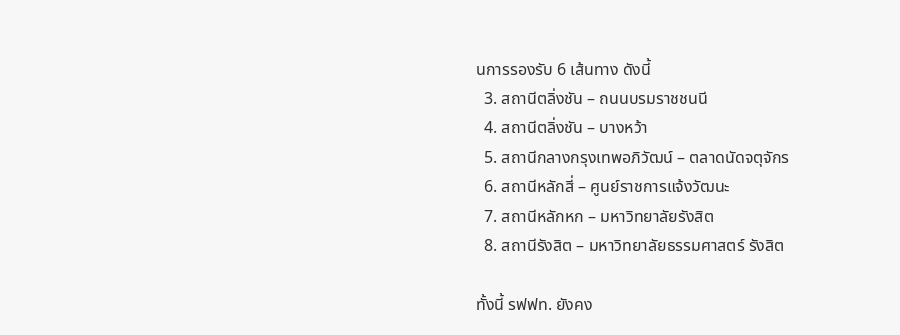นการรองรับ 6 เส้นทาง ดังนี้
  3. สถานีตลิ่งชัน – ถนนบรมราชชนนี
  4. สถานีตลิ่งชัน – บางหว้า
  5. สถานีกลางกรุงเทพอภิวัฒน์ – ตลาดนัดจตุจักร
  6. สถานีหลักสี่ – ศูนย์ราชการแจ้งวัฒนะ
  7. สถานีหลักหก – มหาวิทยาลัยรังสิต
  8. สถานีรังสิต – มหาวิทยาลัยธรรมศาสตร์ รังสิต

ทั้งนี้ รฟฟท. ยังคง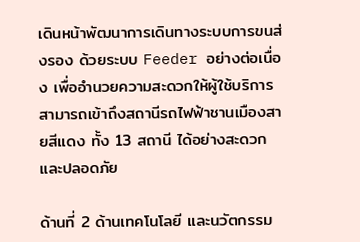เดินหน้าพัฒนาการเดินทางระบบการขนส่งรอง ด้วยระบบ Feeder อย่างต่อเนื่อง เพื่ออำนวยความสะดวกให้ผู้ใช้บริการสามารถเข้าถึงสถานีรถไฟฟ้าชานเมืองสายสีแดง ทั้ง 13 สถานี ได้อย่างสะดวก และปลอดภัย

ด้านที่ 2 ด้านเทคโนโลยี และนวัตกรรม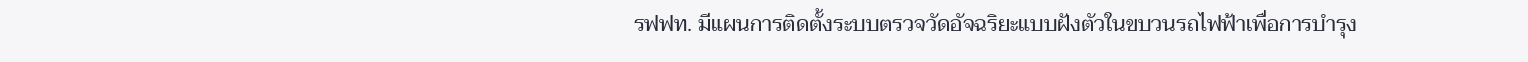รฟฟท. มีแผนการติดตั้งระบบตรวจวัดอัจฉริยะแบบฝังตัวในขบวนรถไฟฟ้าเพื่อการบำรุง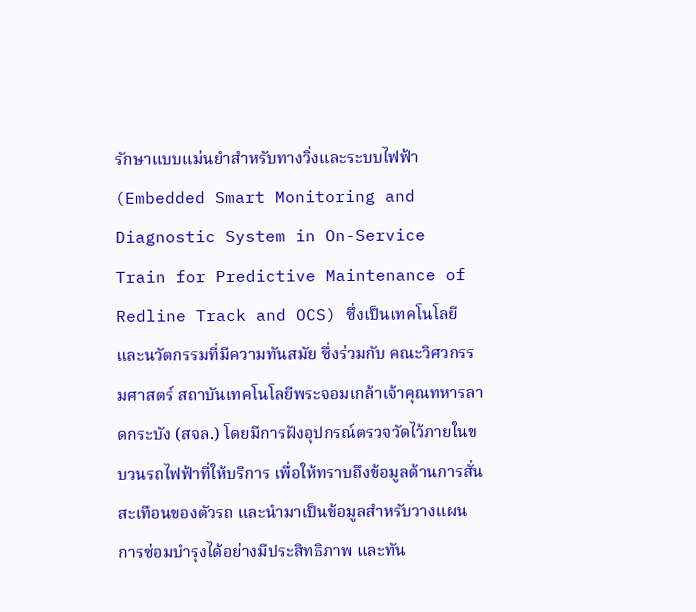รักษาแบบแม่นยำสำหรับทางวิ่งและระบบไฟฟ้า (Embedded Smart Monitoring and Diagnostic System in On-Service Train for Predictive Maintenance of Redline Track and OCS) ซึ่งเป็นเทคโนโลยี และนวัตกรรมที่มีความทันสมัย ซึ่งร่วมกับ คณะวิศวกรรมศาสตร์ สถาบันเทคโนโลยีพระจอมเกล้าเจ้าคุณทหารลาดกระบัง (สจล.) โดยมีการฝังอุปกรณ์ตรวจวัดไว้ภายในขบวนรถไฟฟ้าที่ให้บริการ เพื่อให้ทราบถึงข้อมูลด้านการสั่นสะเทือนของตัวรถ และนำมาเป็นข้อมูลสำหรับวางแผนการซ่อมบำรุงได้อย่างมีประสิทธิภาพ และทัน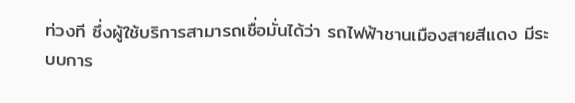ท่วงที ซึ่งผู้ใช้บริการสามารถเชื่อมั่นได้ว่า รถไฟฟ้าชานเมืองสายสีแดง มีระบบการ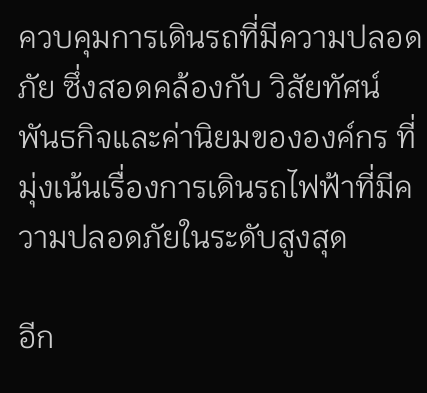ควบคุมการเดินรถที่มีความปลอดภัย ซึ่งสอดคล้องกับ วิสัยทัศน์ พันธกิจและค่านิยมขององค์กร ที่มุ่งเน้นเรื่องการเดินรถไฟฟ้าที่มีความปลอดภัยในระดับสูงสุด

อีก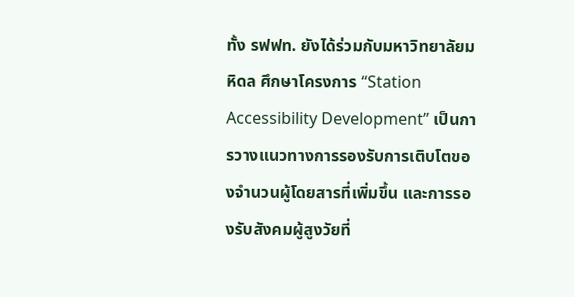ทั้ง รฟฟท. ยังได้ร่วมกับมหาวิทยาลัยมหิดล ศึกษาโครงการ “Station Accessibility Development” เป็นการวางแนวทางการรองรับการเติบโตของจำนวนผู้โดยสารที่เพิ่มขึ้น และการรองรับสังคมผู้สูงวัยที่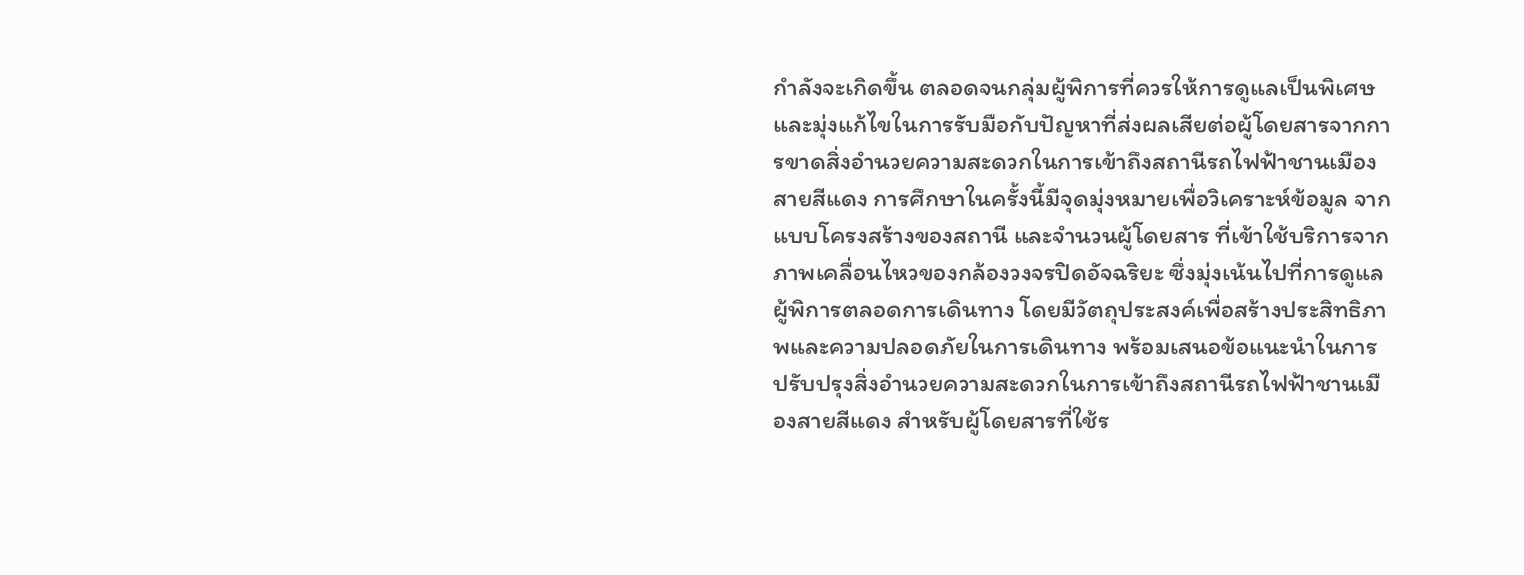กำลังจะเกิดขึ้น ตลอดจนกลุ่มผู้พิการที่ควรให้การดูแลเป็นพิเศษ และมุ่งแก้ไขในการรับมือกับปัญหาที่ส่งผลเสียต่อผู้โดยสารจากการขาดสิ่งอำนวยความสะดวกในการเข้าถึงสถานีรถไฟฟ้าชานเมืองสายสีแดง การศึกษาในครั้งนี้มีจุดมุ่งหมายเพื่อวิเคราะห์ข้อมูล จากแบบโครงสร้างของสถานี และจำนวนผู้โดยสาร ที่เข้าใช้บริการจากภาพเคลื่อนไหวของกล้องวงจรปิดอัจฉริยะ ซึ่งมุ่งเน้นไปที่การดูแลผู้พิการตลอดการเดินทาง โดยมีวัตถุประสงค์เพื่อสร้างประสิทธิภาพและความปลอดภัยในการเดินทาง พร้อมเสนอข้อแนะนำในการปรับปรุงสิ่งอำนวยความสะดวกในการเข้าถึงสถานีรถไฟฟ้าชานเมืองสายสีแดง สำหรับผู้โดยสารที่ใช้ร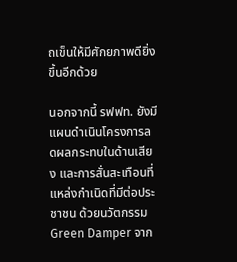ถเข็นให้มีศักยภาพดียิ่งขึ้นอีกด้วย

นอกจากนี้ รฟฟท. ยังมีแผนดำเนินโครงการลดผลกระทบในด้านเสียง และการสั่นสะเทือนที่แหล่งกำเนิดที่มีต่อประชาชน ด้วยนวัตกรรม Green Damper จาก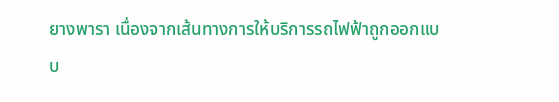ยางพารา เนื่องจากเส้นทางการให้บริการรถไฟฟ้าถูกออกแบบ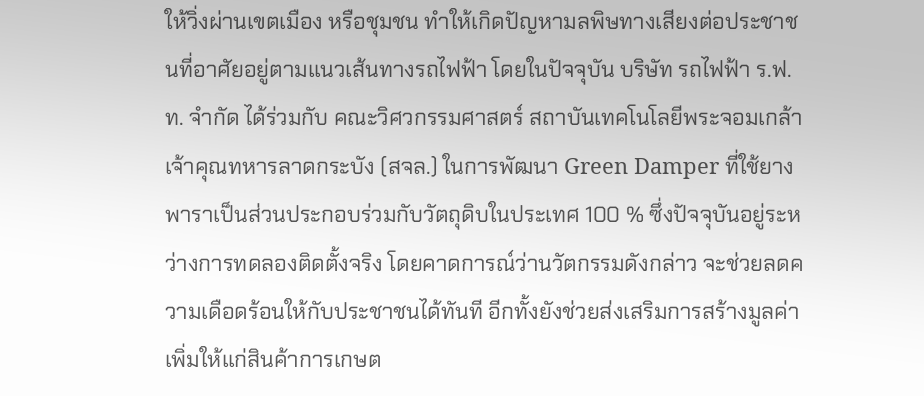ให้วิ่งผ่านเขตเมือง หรือชุมชน ทำให้เกิดปัญหามลพิษทางเสียงต่อประชาชนที่อาศัยอยู่ตามแนวเส้นทางรถไฟฟ้า โดยในปัจจุบัน บริษัท รถไฟฟ้า ร.ฟ.ท. จำกัด ได้ร่วมกับ คณะวิศวกรรมศาสตร์ สถาบันเทคโนโลยีพระจอมเกล้าเจ้าคุณทหารลาดกระบัง (สจล.) ในการพัฒนา Green Damper ที่ใช้ยางพาราเป็นส่วนประกอบร่วมกับวัตถุดิบในประเทศ 100 % ซึ่งปัจจุบันอยู่ระหว่างการทดลองติดตั้งจริง โดยคาดการณ์ว่านวัตกรรมดังกล่าว จะช่วยลดความเดือดร้อนให้กับประชาชนได้ทันที อีกทั้งยังช่วยส่งเสริมการสร้างมูลค่าเพิ่มให้แก่สินค้าการเกษต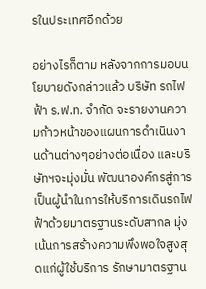รในประเทศอีกด้วย

อย่างไรก็ตาม หลังจากการมอบนโยบายดังกล่าวแล้ว บริษัท รถไฟฟ้า ร.ฟ.ท. จำกัด จะรายงานความก้าวหน้าของแผนการดำเนินงานด้านต่างๆอย่างต่อเนื่อง และบริษัทฯจะมุ่งมั่น พัฒนาองค์กรสู่การเป็นผู้นำในการให้บริการเดินรถไฟฟ้าด้วยมาตรฐานระดับสากล มุ่งเน้นการสร้างความพึงพอใจสูงสุดแก่ผู้ใช้บริการ รักษามาตรฐาน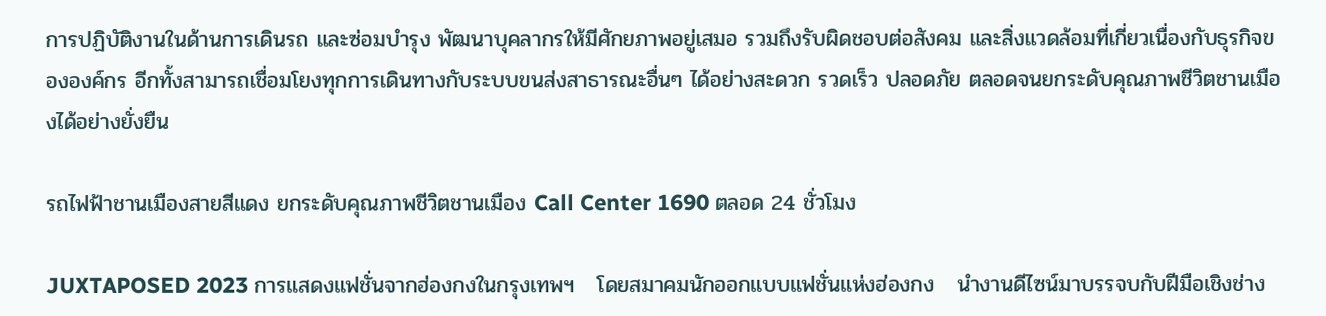การปฏิบัติงานในด้านการเดินรถ และซ่อมบำรุง พัฒนาบุคลากรให้มีศักยภาพอยู่เสมอ รวมถึงรับผิดชอบต่อสังคม และสิ่งแวดล้อมที่เกี่ยวเนื่องกับธุรกิจขององค์กร อีกทั้งสามารถเชื่อมโยงทุกการเดินทางกับระบบขนส่งสาธารณะอื่นๆ ได้อย่างสะดวก รวดเร็ว ปลอดภัย ตลอดจนยกระดับคุณภาพชีวิตชานเมืองได้อย่างยั่งยืน

รถไฟฟ้าชานเมืองสายสีแดง ยกระดับคุณภาพชีวิตชานเมือง Call Center 1690 ตลอด 24 ชั่วโมง

JUXTAPOSED 2023 การแสดงแฟชั่นจากฮ่องกงในกรุงเทพฯ   โดยสมาคมนักออกแบบแฟชั่นแห่งฮ่องกง   นำงานดีไซน์มาบรรจบกับฝีมือเชิงช่าง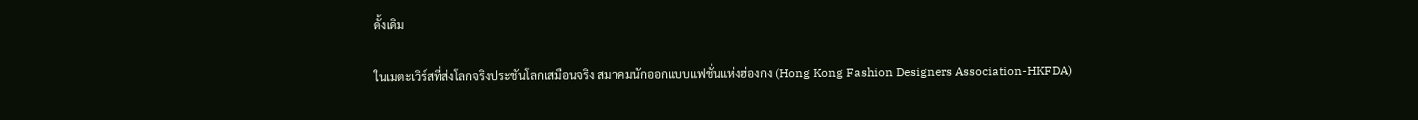ดั้งเดิม

ในเมตะเวิร์สที่ส่งโลกจริงประชันโลกเสมือนจริง สมาคมนักออกแบบแฟชั่นแห่งฮ่องกง (Hong Kong Fashion Designers Association-HKFDA)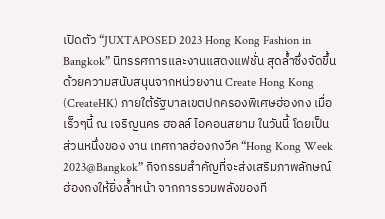เปิดตัว “JUXTAPOSED 2023 Hong Kong Fashion in Bangkok” นิทรรศการและงานแสดงแฟชั่น สุดล้ำซึ่งจัดขึ้นด้วยความสนับสนุนจากหน่วยงาน Create Hong Kong (CreateHK) ภายใต้รัฐบาลเขตปกครองพิเศษฮ่องกง เมื่อเร็วๆนี้ ณ เจริญนคร ฮอลล์ ไอคอนสยาม ในวันนี้ โดยเป็นส่วนหนึ่งของ งาน เทศกาลฮ่องกงวีค “Hong Kong Week 2023@Bangkok” กิจกรรมสำคัญที่จะส่งเสริมภาพลักษณ์ฮ่องกงให้ยิ่งล้ำหน้า จากการรวมพลังของที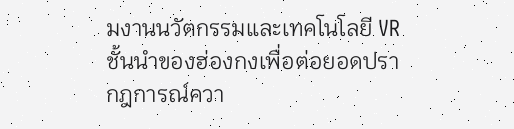มงานนวัตกรรมและเทคโนโลยี VR ชั้นนำของฮ่องกงเพื่อต่อยอดปรากฎการณ์ควา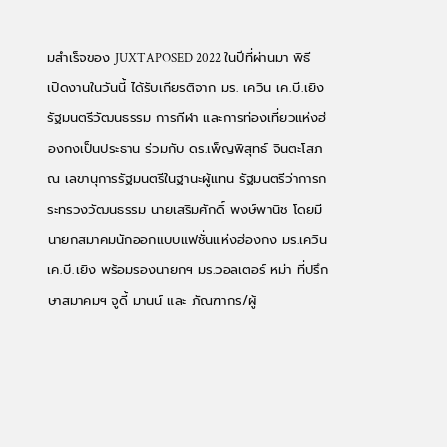มสำเร็จของ JUXTAPOSED 2022 ในปีที่ผ่านมา พิธีเปิดงานในวันนี้ ได้รับเกียรติจาก มร. เควิน เค.บี.เยิง รัฐมนตรีวัฒนธรรม การกีฬา และการท่องเที่ยวแห่งฮ่องกงเป็นประธาน ร่วมกับ ดร.เพ็ญพิสุทธ์ จินตะโสภณ เลขานุการรัฐมนตรีในฐานะผู้แทน รัฐมนตรีว่าการกระทรวงวัฒนธรรม นายเสริมศักดิ์ พงษ์พานิช โดยมีนายกสมาคมนักออกแบบแฟชั่นแห่งฮ่องกง มร.เควิน เค.บี.เยิง พร้อมรองนายกฯ มร.วอลเตอร์ หม่า ที่ปรึกษาสมาคมฯ จูดี้ มานน์ และ ภัณฑากร/ผู้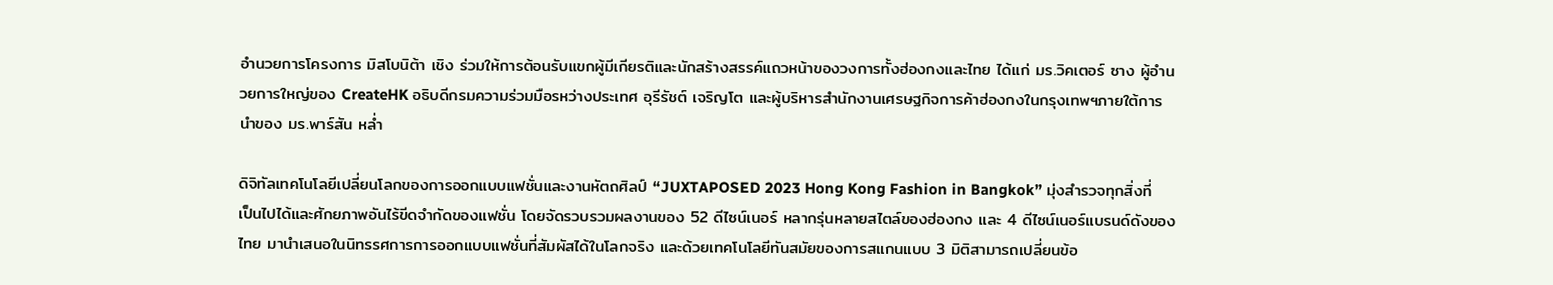อำนวยการโครงการ มิสโบนิต้า เชิง ร่วมให้การต้อนรับแขกผู้มีเกียรติและนักสร้างสรรค์แถวหน้าของวงการทั้งฮ่องกงและไทย ได้แก่ มร.วิคเตอร์ ซาง ผู้อำนวยการใหญ่ของ CreateHK อธิบดีกรมความร่วมมือรหว่างประเทศ อุรีรัชต์ เจริญโต และผู้บริหารสำนักงานเศรษฐกิจการค้าฮ่องกงในกรุงเทพฯภายใต้การนำของ มร.พาร์สัน หล่ำ

ดิจิทัลเทคโนโลยีเปลี่ยนโลกของการออกแบบแฟชั่นและงานหัตถศิลป์ “JUXTAPOSED 2023 Hong Kong Fashion in Bangkok” มุ่งสำรวจทุกสิ่งที่เป็นไปได้และศักยภาพอันไร้ขีดจำกัดของแฟชั่น โดยจัดรวบรวมผลงานของ 52 ดีไซน์เนอร์ หลากรุ่นหลายสไตล์ของฮ่องกง และ 4 ดีไซน์เนอร์แบรนด์ดังของไทย มานำเสนอในนิทรรศการการออกแบบแฟชั่นที่สัมผัสได้ในโลกจริง และด้วยเทคโนโลยีทันสมัยของการสแกนแบบ 3 มิติสามารถเปลี่ยนข้อ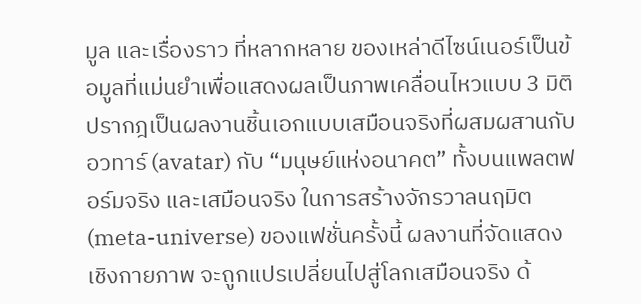มูล และเรื่องราว ที่หลากหลาย ของเหล่าดีไซน์เนอร์เป็นข้อมูลที่แม่นยำเพื่อแสดงผลเป็นภาพเคลื่อนไหวแบบ 3 มิติ ปรากฎเป็นผลงานชิ้นเอกแบบเสมือนจริงที่ผสมผสานกับอวทาร์ (avatar) กับ “มนุษย์แห่งอนาคต” ทั้งบนแพลตฟอร์มจริง และเสมือนจริง ในการสร้างจักรวาลนฤมิต (meta-universe) ของแฟชั่นครั้งนี้ ผลงานที่จัดแสดงเชิงกายภาพ จะถูกแปรเปลี่ยนไปสู่โลกเสมือนจริง ด้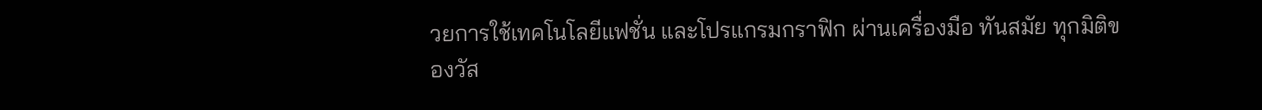วยการใช้เทคโนโลยีแฟชั่น และโปรแกรมกราฟิก ผ่านเครื่องมือ ทันสมัย ทุกมิติของวัส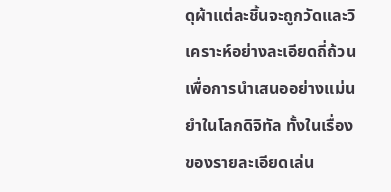ดุผ้าแต่ละชิ้นจะถูกวัดและวิเคราะห์อย่างละเอียดถี่ถ้วนเพื่อการนำเสนออย่างแม่นยำในโลกดิจิทัล ทั้งในเรื่องของรายละเอียดเล่น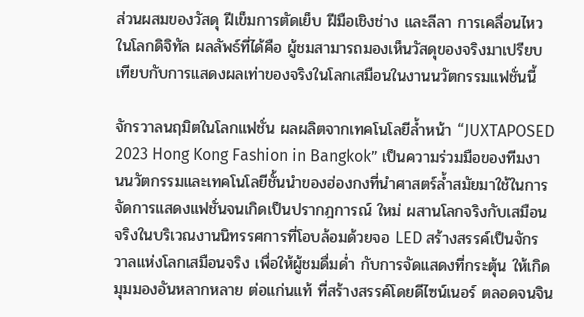ส่วนผสมของวัสดุ ฝีเข็มการตัดเย็บ ฝีมือเชิงช่าง และลีลา การเคลื่อนไหวในโลกดิจิทัล ผลลัพธ์ที่ได้คือ ผู้ชมสามารถมองเห็นวัสดุของจริงมาเปรียบเทียบกับการแสดงผลเท่าของจริงในโลกเสมือนในงานนวัตกรรมแฟชั่นนี้

จักรวาลนฤมิตในโลกแฟชั่น ผลผลิตจากเทคโนโลยีล้ำหน้า “JUXTAPOSED 2023 Hong Kong Fashion in Bangkok” เป็นความร่วมมือของทีมงานนวัตกรรมและเทคโนโลยีชั้นนำของฮ่องกงที่นำศาสตร์ล้ำสมัยมาใช้ในการจัดการแสดงแฟชั่นจนเกิดเป็นปรากฎการณ์ ใหม่ ผสานโลกจริงกับเสมือนจริงในบริเวณงานนิทรรศการที่โอบล้อมด้วยจอ LED สร้างสรรค์เป็นจักรวาลแห่งโลกเสมือนจริง เพื่อให้ผู้ชมดื่มด่ำ กับการจัดแสดงที่กระตุ้น ให้เกิดมุมมองอันหลากหลาย ต่อแก่นแท้ ที่สร้างสรรค์โดยดีไซน์เนอร์ ตลอดจนจิน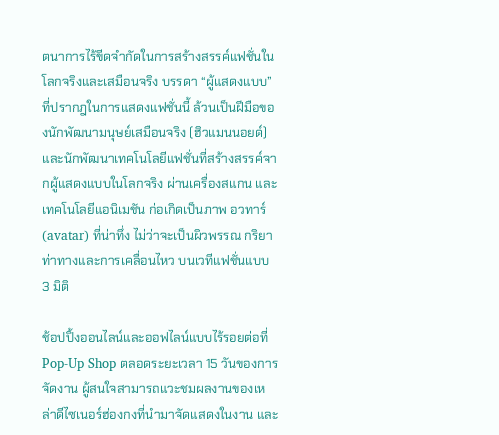ตนาการไร้ขีดจำกัดในการสร้างสรรค์แฟชั่นในโลกจริงและเสมือนจริง บรรดา “ผู้แสดงแบบ” ที่ปรากฎในการแสดงแฟชั่นนี้ ล้วนเป็นฝีมือของนักพัฒนามนุษย์เสมือนจริง (ฮิวแมนนอยด์) และนักพัฒนาเทคโนโลยีแฟชั่นที่สร้างสรรค์จากผู้แสดงแบบในโลกจริง ผ่านเครื่องสแกน และเทคโนโลยีแอนิเมชัน ก่อเกิดเป็นภาพ อวทาร์ (avatar) ที่น่าทึ่ง ไม่ว่าจะเป็นผิวพรรณ กริยาท่าทางและการเคลื่อนไหว บนเวทีแฟชั่นแบบ 3 มิติ

ช้อปปิ้งออนไลน์และออฟไลน์แบบไร้รอยต่อที่ Pop-Up Shop ตลอดระยะเวลา 15 วันของการจัดงาน ผู้สนใจสามารถแวะชมผลงานของเหล่าดีไซเนอร์ฮ่องกงที่นำมาจัดแสดงในงาน และ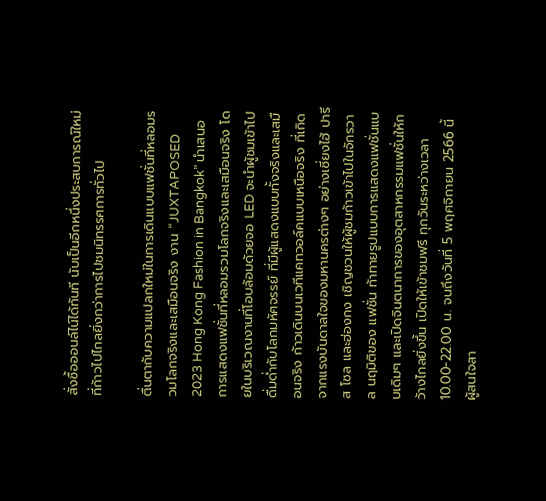สั่งซื้อออนล์ไน์ได้ทันที นับเป็นอีกหนึ่งประสบการณ์ใหม่ที่ก้าวไปไกลยิ่งกว่าการไปชมนิทรรศการทั่วไป

ตื่นตากับความแปลกใหม่ในการเดินแบบแฟชั่นที่หลอมรวมโลกจริงและเสมือนจริง งาน “JUXTAPOSED 2023 Hong Kong Fashion in Bangkok” นำเสนอการแสดงแฟชั่นที่หลอมรวมโลกจริงและเสมือนจริง โดยในบริเวณงานที่โอบล้อมด้วยจอ LED จะนำผู้ชมเข้าไปดื่มด่ำกับโลกมหัศจรรย์ ที่มีผู้แสดงแบบทั้งจริงและเสมือนจริง ก้าวเดินบนเวทีแคทวอล์คแบบเหนือจริง ที่เกิดจากแรงบันดาลใจของมหานครต่างๆ อย่างเซี่ยงไฮ้ ปารีส โซล และฮ่องกง เชิญชวนให้ผู้ชมก้าวเข้าไปในจักรวาล นฤมิติของ แฟชั่น ท้าทายรูปแบบการแสดงแฟชั่นแบบเดิมๆ และเปิดจินตนาการของอุตสาหกรรมแฟชั่นให้กว้างไกลยิ่งขึ้น เปิดให้เข้าชมฟรี ทุกวันระหว่างเวลา 10.00-22.00 น. จนถึงวันที่ 5 พฤศจิกายน 2566 นี้ ผู้สนใจสา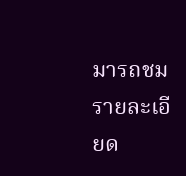มารถชมรายละเอียด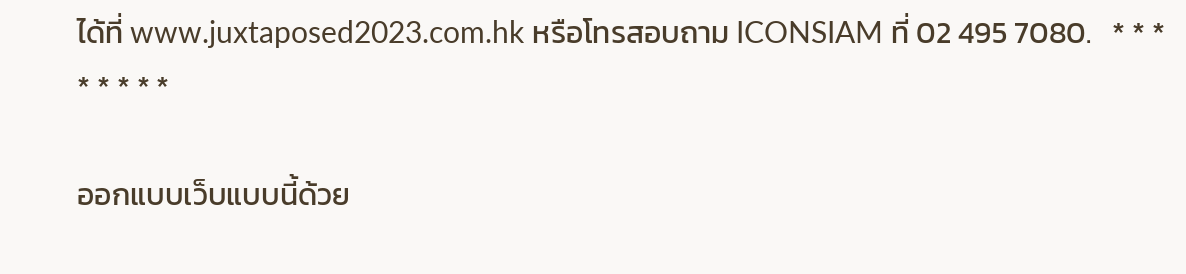ได้ที่ www.juxtaposed2023.com.hk หรือโทรสอบถาม ICONSIAM ที่ 02 495 7080.   * * * * * * * *

ออกแบบเว็บแบบนี้ด้วย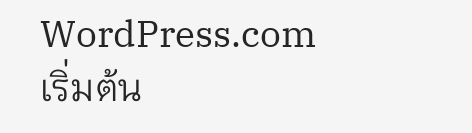WordPress.com
เริ่มต้น